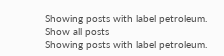Showing posts with label petroleum. Show all posts
Showing posts with label petroleum.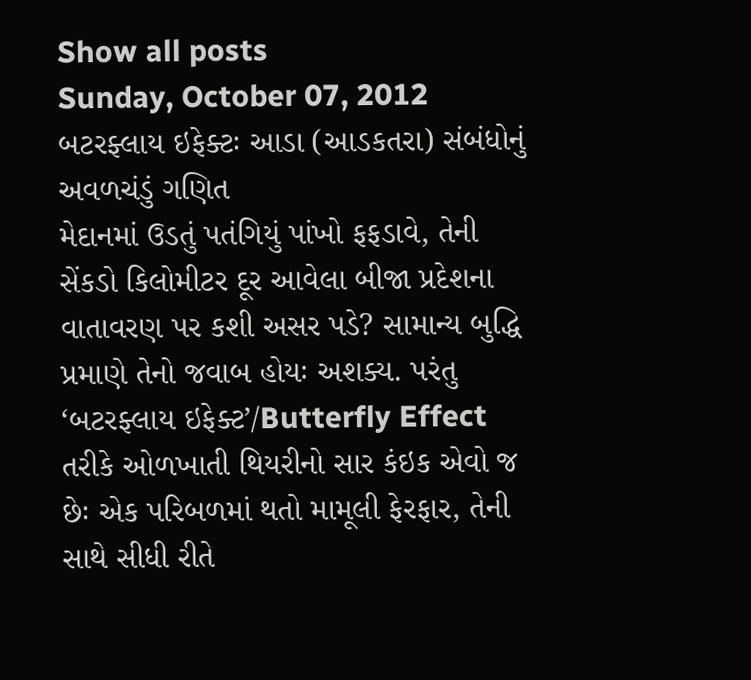Show all posts
Sunday, October 07, 2012
બટરફ્લાય ઇફેક્ટઃ આડા (આડકતરા) સંબંધોનું અવળચંડું ગણિત
મેદાનમાં ઉડતું પતંગિયું પાંખો ફફડાવે, તેની સેંકડો કિલોમીટર દૂર આવેલા બીજા પ્રદેશના વાતાવરણ પર કશી અસર પડે? સામાન્ય બુદ્ધિ પ્રમાણે તેનો જવાબ હોયઃ અશક્ય. પરંતુ ‘બટરફ્લાય ઇફેક્ટ’/Butterfly Effect તરીકે ઓળખાતી થિયરીનો સાર કંઇક એવો જ છેઃ એક પરિબળમાં થતો મામૂલી ફેરફાર, તેની સાથે સીધી રીતે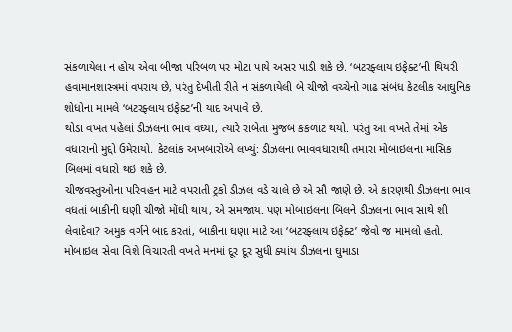સંકળાયેલા ન હોય એવા બીજા પરિબળ પર મોટા પાયે અસર પાડી શકે છે. ‘બટરફ્લાય ઇફેક્ટ’ની થિયરી હવામાનશાસ્ત્રમાં વપરાય છે, પરંતુ દેખીતી રીતે ન સંકળાયેલી બે ચીજો વચ્ચેનો ગાઢ સંબંધ કેટલીક આઘુનિક શોધોના મામલે ‘બટરફ્લાય ઇફેક્ટ’ની યાદ અપાવે છે.
થોડા વખત પહેલાં ડીઝલના ભાવ વઘ્યા, ત્યારે રાબેતા મુજબ કકળાટ થયો. પરંતુ આ વખતે તેમાં એક વધારાનો મુદ્દો ઉમેરાયો. કેટલાંક અખબારોએ લખ્યું: ડીઝલના ભાવવધારાથી તમારા મોબાઇલના માસિક બિલમાં વધારો થઇ શકે છે.
ચીજવસ્તુઓના પરિવહન માટે વપરાતી ટ્રકો ડીઝલ વડે ચાલે છે એ સૌ જાણે છે. એ કારણથી ડીઝલના ભાવ વધતાં બાકીની ઘણી ચીજો મોંઘી થાય, એ સમજાય. પણ મોબાઇલના બિલને ડીઝલના ભાવ સાથે શી લેવાદેવા? અમુક વર્ગને બાદ કરતાં, બાકીના ઘણા માટે આ ‘બટરફ્લાય ઇફેક્ટ’ જેવો જ મામલો હતો. મોબાઇલ સેવા વિશે વિચારતી વખતે મનમાં દૂર દૂર સુધી ક્યાંય ડીઝલના ઘુમાડા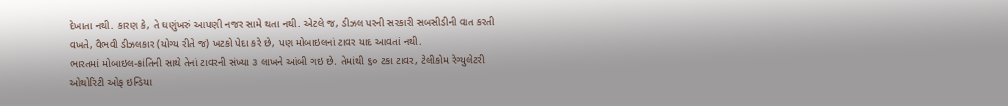દેખાતા નથી. કારણ કે, તે ઘણુંખરું આપણી નજર સામે થતા નથી. એટલે જ, ડીઝલ પરની સરકારી સબસીડીની વાત કરતી વખતે, વૈભવી ડીઝલકાર (યોગ્ય રીતે જ) ખટકો પેદા કરે છે, પણ મોબાઇલનાં ટાવર યાદ આવતાં નથી.
ભારતમાં મોબાઇલ-ક્રાંતિની સાથે તેનાં ટાવરની સંખ્યા ૩ લાખને આંબી ગઇ છે. તેમાંથી ૬૦ ટકા ટાવર, ટેલીકોમ રેગ્યુલેટરી ઓથોરિટી ઓફ ઇન્ડિયા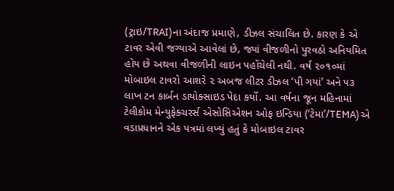(ટ્રાઇ/TRAI)ના અંદાજ પ્રમાણે, ડીઝલ સંચાલિત છે. કારણ કે એ ટાવર એવી જગ્યાએ આવેલાં છે, જ્યાં વીજળીનો પુરવઠો અનિયમિત હોય છે અથવા વીજળીની લાઇન પહોંચેલી નથી. વર્ષ ૨૦૧૦માં મોબાઇલ ટાવરો આશરે ૨ અબજ લીટર ડીઝલ ‘પી ગયાં’ અને ૫૩ લાખ ટન કાર્બન ડાયોક્સાઇડ પેદા કર્યો. આ વર્ષના જૂન મહિનામાં ટેલીકોમ મેન્યુફેક્ચરર્સ એસોસિએશન ઓફ ઇન્ડિયા (‘ટેમા’/TEMA) એ વડાપ્રધાનને એક પત્રમાં લખ્યું હતું કે મોબાઇલ ટાવર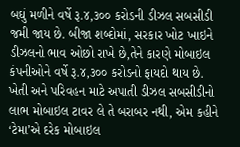બઘું મળીને વર્ષે રૂ.૪,૩૦૦ કરોડની ડીઝલ સબસીડી જમી જાય છે. બીજા શબ્દોમાં, સરકાર ખોટ ખાઇને ડીઝલનો ભાવ ઓછો રાખે છે,તેને કારણે મોબાઇલ કંપનીઓને વર્ષે રૂ.૪,૩૦૦ કરોડનો ફાયદો થાય છે.
ખેતી અને પરિવહન માટે અપાતી ડીઝલ સબસીડીનો લાભ મોબાઇલ ટાવર લે તે બરાબર નથી, એમ કહીને ‘ટેમા’એ દરેક મોબાઇલ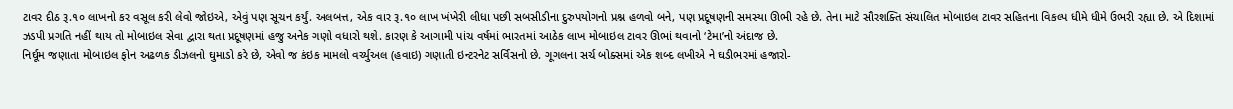ટાવર દીઠ રૂ.૧૦ લાખનો કર વસૂલ કરી લેવો જોઇએ, એવું પણ સૂચન કર્યું. અલબત્ત, એક વાર રૂ.૧૦ લાખ ખંખેરી લીધા પછી સબસીડીના દુરુપયોગનો પ્રશ્ન હળવો બને, પણ પ્રદૂષણની સમસ્યા ઊભી રહે છે. તેના માટે સૌરશક્તિ સંચાલિત મોબાઇલ ટાવર સહિતના વિકલ્પ ધીમે ધીમે ઉભરી રહ્યા છે. એ દિશામાં ઝડપી પ્રગતિ નહીં થાય તો મોબાઇલ સેવા દ્વારા થતા પ્રદૂષણમાં હજુ અનેક ગણો વધારો થશે. કારણ કે આગામી પાંચ વર્ષમાં ભારતમાં આઠેક લાખ મોબાઇલ ટાવર ઊભાં થવાનો ‘ટેમા’નો અંદાજ છે.
નિર્ઘૂમ જણાતા મોબાઇલ ફોન અઢળક ડીઝલનો ઘુમાડો કરે છે, એવો જ કંઇક મામલો વર્ચ્યુઅલ (હવાઇ) ગણાતી ઇન્ટરનેટ સર્વિસનો છે. ગૂગલના સર્ચ બોક્સમાં એક શબ્દ લખીએ ને ઘડીભરમાં હજારો-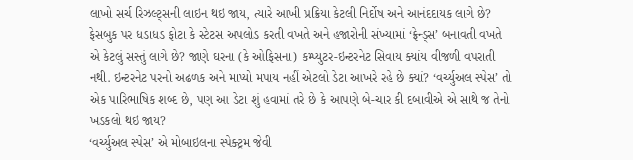લાખો સર્ચ રિઝલ્ટ્સની લાઇન થઇ જાય, ત્યારે આખી પ્રક્રિયા કેટલી નિર્દોષ અને આનંદદાયક લાગે છે? ફેસબુક પર ધડાધડ ફોટા કે સ્ટેટસ અપલોડ કરતી વખતે અને હજારોની સંખ્યામાં ‘ફ્રેન્ડ્સ’ બનાવતી વખતે એ કેટલું સસ્તું લાગે છે? જાણે ઘરના (કે ઓફિસના) કમ્પ્યુટર-ઇન્ટરનેટ સિવાય ક્યાંય વીજળી વપરાતી નથી. ઇન્ટરનેટ પરનો અઢળક અને માપ્યો મપાય નહીં એટલો ડેટા આખરે રહે છે ક્યાં? ‘વર્ચ્યુઅલ સ્પેસ’ તો એક પારિભાષિક શબ્દ છે, પણ આ ડેટા શું હવામાં તરે છે કે આપણે બે-ચાર કી દબાવીએ એ સાથે જ તેનો ખડકલો થઇ જાય?
‘વર્ચ્યુઅલ સ્પેસ’ એ મોબાઇલના સ્પેક્ટ્રમ જેવી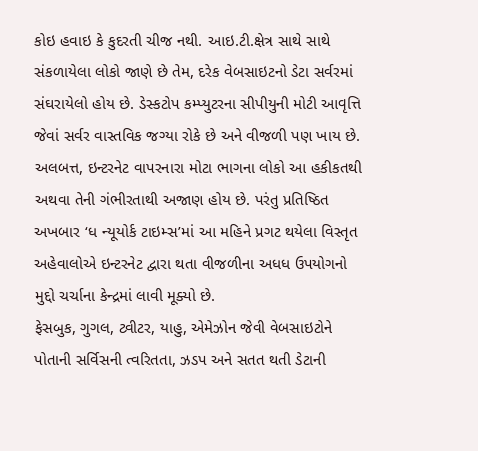કોઇ હવાઇ કે કુદરતી ચીજ નથી. આઇ.ટી.ક્ષેત્ર સાથે સાથે સંકળાયેલા લોકો જાણે છે તેમ, દરેક વેબસાઇટનો ડેટા સર્વરમાં સંઘરાયેલો હોય છે. ડેસ્કટોપ કમ્પ્યુટરના સીપીયુની મોટી આવૃત્તિ જેવાં સર્વર વાસ્તવિક જગ્યા રોકે છે અને વીજળી પણ ખાય છે. અલબત્ત, ઇન્ટરનેટ વાપરનારા મોટા ભાગના લોકો આ હકીકતથી અથવા તેની ગંભીરતાથી અજાણ હોય છે. પરંતુ પ્રતિષ્ઠિત અખબાર ‘ધ ન્યૂયોર્ક ટાઇમ્સ’માં આ મહિને પ્રગટ થયેલા વિસ્તૃત અહેવાલોએ ઇન્ટરનેટ દ્વારા થતા વીજળીના અધધ ઉપયોગનો મુદ્દો ચર્ચાના કેન્દ્રમાં લાવી મૂક્યો છે.
ફેસબુક, ગુગલ, ટ્વીટર, યાહુ, એમેઝોન જેવી વેબસાઇટોને પોતાની સર્વિસની ત્વરિતતા, ઝડપ અને સતત થતી ડેટાની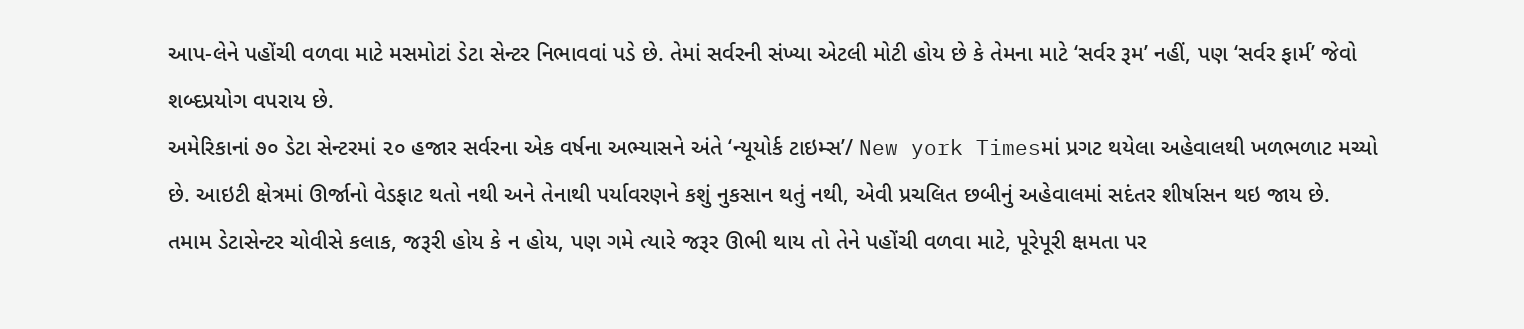આપ-લેને પહોંચી વળવા માટે મસમોટાં ડેટા સેન્ટર નિભાવવાં પડે છે. તેમાં સર્વરની સંખ્યા એટલી મોટી હોય છે કે તેમના માટે ‘સર્વર રૂમ’ નહીં, પણ ‘સર્વર ફાર્મ’ જેવો શબ્દપ્રયોગ વપરાય છે.
અમેરિકાનાં ૭૦ ડેટા સેન્ટરમાં ૨૦ હજાર સર્વરના એક વર્ષના અભ્યાસને અંતે ‘ન્યૂયોર્ક ટાઇમ્સ’/ New york Timesમાં પ્રગટ થયેલા અહેવાલથી ખળભળાટ મચ્યો છે. આઇટી ક્ષેત્રમાં ઊર્જાનો વેડફાટ થતો નથી અને તેનાથી પર્યાવરણને કશું નુકસાન થતું નથી, એવી પ્રચલિત છબીનું અહેવાલમાં સદંતર શીર્ષાસન થઇ જાય છે. તમામ ડેટાસેન્ટર ચોવીસે કલાક, જરૂરી હોય કે ન હોય, પણ ગમે ત્યારે જરૂર ઊભી થાય તો તેને પહોંચી વળવા માટે, પૂરેપૂરી ક્ષમતા પર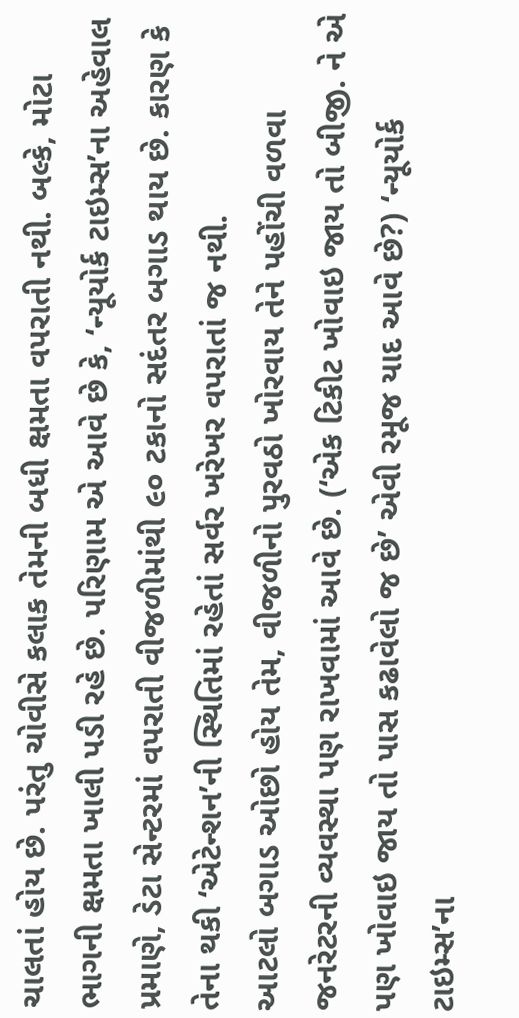ચાલતાં હોય છે. પરંતુ ચોવીસે કલાક તેમની બધી ક્ષમતા વપરાતી નથી. બલ્કે, મોટા ભાગની ક્ષમતા ખાલી પડી રહે છે. પરિણામ એ આવે છે કે, ‘ન્યૂયોર્ક ટાઇમ્સ’ના અહેવાલ પ્રમાણે, ડેટા સેન્ટરમાં વપરાતી વીજળીમાંથી ૯૦ ટકાનો સદંતર બગાડ થાય છે. કારણ કે તેના થકી ‘એટેન્શન’ની સ્થિતિમાં રહેતાં સર્વર ખરેખર વપરાતાં જ નથી.
આટલો બગાડ ઓછો હોય તેમ, વીજળીનો પુરવઠો ખોરવાય તેને પહોંચી વળવા જનરેટરની વ્યવસ્થા પણ રાખવામાં આવે છે. (‘એક ટિકીટ ખોવાઇ જાય તો બીજી. ને એ પણ ખોવાઇ જાય તો પાસ કઢાવેલો જ છે’ એવી રમૂજ યાદ આવે છે?) ‘ન્યૂયોર્ક ટાઇમ્સ’ના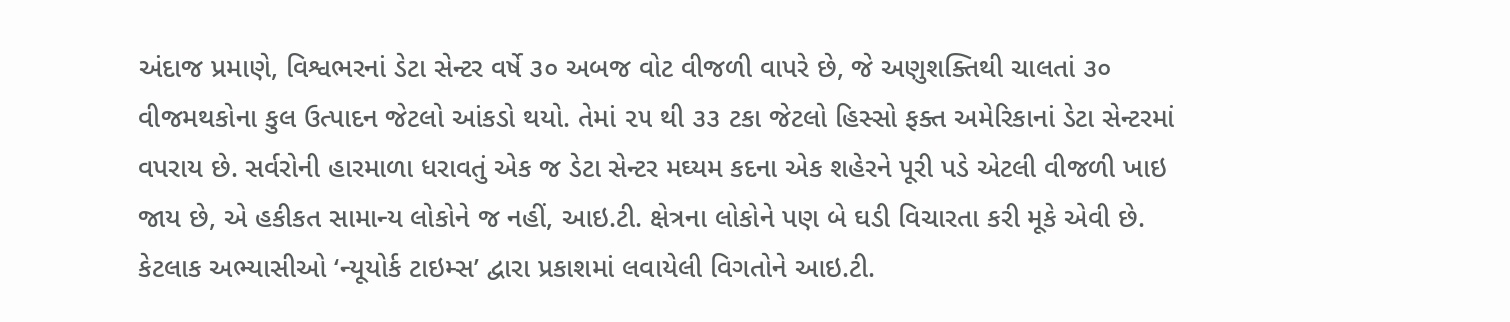અંદાજ પ્રમાણે, વિશ્વભરનાં ડેટા સેન્ટર વર્ષે ૩૦ અબજ વોટ વીજળી વાપરે છે, જે અણુશક્તિથી ચાલતાં ૩૦ વીજમથકોના કુલ ઉત્પાદન જેટલો આંકડો થયો. તેમાં ૨૫ થી ૩૩ ટકા જેટલો હિસ્સો ફક્ત અમેરિકાનાં ડેટા સેન્ટરમાં વપરાય છે. સર્વરોની હારમાળા ધરાવતું એક જ ડેટા સેન્ટર મઘ્યમ કદના એક શહેરને પૂરી પડે એટલી વીજળી ખાઇ જાય છે, એ હકીકત સામાન્ય લોકોને જ નહીં, આઇ.ટી. ક્ષેત્રના લોકોને પણ બે ઘડી વિચારતા કરી મૂકે એવી છે.
કેટલાક અભ્યાસીઓ ‘ન્યૂયોર્ક ટાઇમ્સ’ દ્વારા પ્રકાશમાં લવાયેલી વિગતોને આઇ.ટી.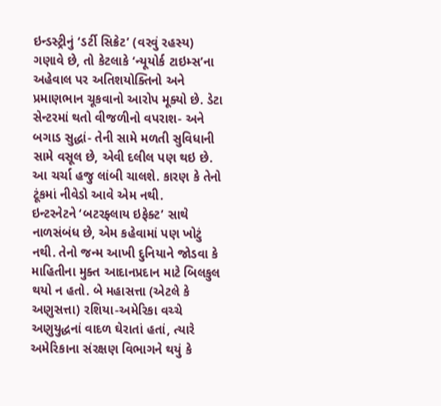ઇન્ડસ્ટ્રીનું ‘ડર્ટી સિક્રેટ’ (વરવું રહસ્ય) ગણાવે છે, તો કેટલાકે ‘ન્યૂયોર્ક ટાઇમ્સ’ના અહેવાલ પર અતિશયોક્તિનો અને પ્રમાણભાન ચૂકવાનો આરોપ મૂક્યો છે. ડેટા સેન્ટરમાં થતો વીજળીનો વપરાશ- અને બગાડ સુદ્ધાં- તેની સામે મળતી સુવિધાની સામે વસૂલ છે, એવી દલીલ પણ થઇ છે. આ ચર્ચા હજુ લાંબી ચાલશે. કારણ કે તેનો ટૂંકમાં નીવેડો આવે એમ નથી.
ઇન્ટરનેટને ‘બટરફ્લાય ઇફેક્ટ’ સાથે નાળસંબંધ છે, એમ કહેવામાં પણ ખોટું નથી. તેનો જન્મ આખી દુનિયાને જોડવા કે માહિતીના મુક્ત આદાનપ્રદાન માટે બિલકુલ થયો ન હતો. બે મહાસત્તા (એટલે કે અણુસત્તા) રશિયા-અમેરિકા વચ્ચે અણુયુદ્ધનાં વાદળ ઘેરાતાં હતાં, ત્યારે અમેરિકાના સંરક્ષણ વિભાગને થયું કે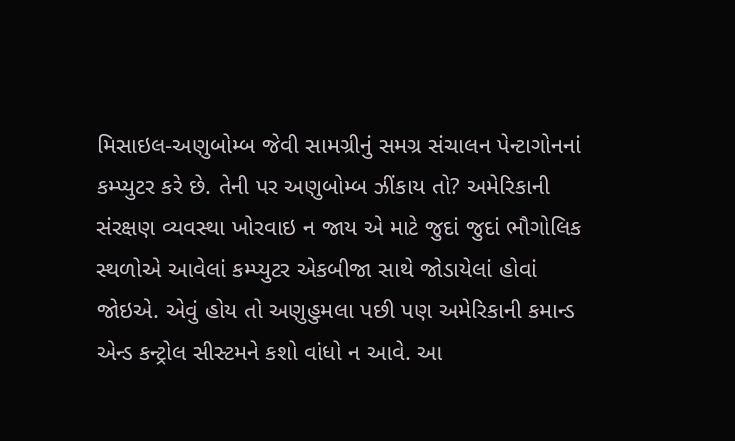મિસાઇલ-અણુબોમ્બ જેવી સામગ્રીનું સમગ્ર સંચાલન પેન્ટાગોનનાં કમ્પ્યુટર કરે છે. તેની પર અણુબોમ્બ ઝીંકાય તો? અમેરિકાની સંરક્ષણ વ્યવસ્થા ખોરવાઇ ન જાય એ માટે જુદાં જુદાં ભૌગોલિક સ્થળોએ આવેલાં કમ્પ્યુટર એકબીજા સાથે જોડાયેલાં હોવાં જોઇએ. એવું હોય તો અણુહુમલા પછી પણ અમેરિકાની કમાન્ડ એન્ડ કન્ટ્રોલ સીસ્ટમને કશો વાંધો ન આવે. આ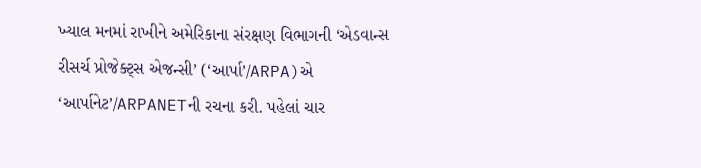ખ્યાલ મનમાં રાખીને અમેરિકાના સંરક્ષણ વિભાગની ‘એડવાન્સ રીસર્ચ પ્રોજેક્ટ્સ એજન્સી’ (‘આર્પા’/ARPA)એ ‘આર્પાનેટ’/ARPANETની રચના કરી. પહેલાં ચાર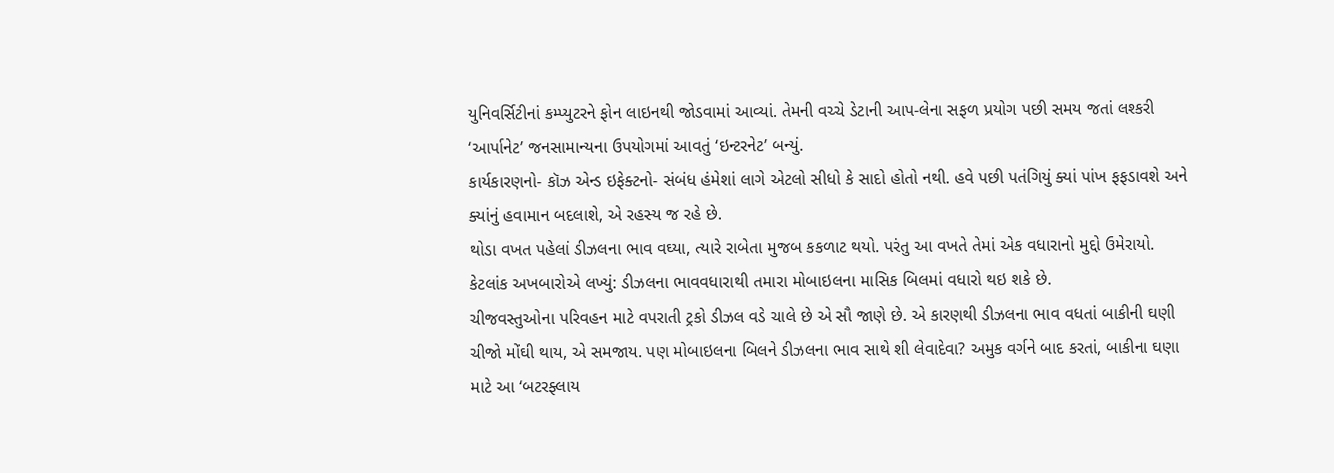યુનિવર્સિટીનાં કમ્પ્યુટરને ફોન લાઇનથી જોડવામાં આવ્યાં. તેમની વચ્ચે ડેટાની આપ-લેના સફળ પ્રયોગ પછી સમય જતાં લશ્કરી ‘આર્પાનેટ’ જનસામાન્યના ઉપયોગમાં આવતું ‘ઇન્ટરનેટ’ બન્યું.
કાર્યકારણનો- કૉઝ એન્ડ ઇફેક્ટનો- સંબંધ હંમેશાં લાગે એટલો સીધો કે સાદો હોતો નથી. હવે પછી પતંગિયું ક્યાં પાંખ ફફડાવશે અને ક્યાંનું હવામાન બદલાશે, એ રહસ્ય જ રહે છે.
થોડા વખત પહેલાં ડીઝલના ભાવ વઘ્યા, ત્યારે રાબેતા મુજબ કકળાટ થયો. પરંતુ આ વખતે તેમાં એક વધારાનો મુદ્દો ઉમેરાયો. કેટલાંક અખબારોએ લખ્યું: ડીઝલના ભાવવધારાથી તમારા મોબાઇલના માસિક બિલમાં વધારો થઇ શકે છે.
ચીજવસ્તુઓના પરિવહન માટે વપરાતી ટ્રકો ડીઝલ વડે ચાલે છે એ સૌ જાણે છે. એ કારણથી ડીઝલના ભાવ વધતાં બાકીની ઘણી ચીજો મોંઘી થાય, એ સમજાય. પણ મોબાઇલના બિલને ડીઝલના ભાવ સાથે શી લેવાદેવા? અમુક વર્ગને બાદ કરતાં, બાકીના ઘણા માટે આ ‘બટરફ્લાય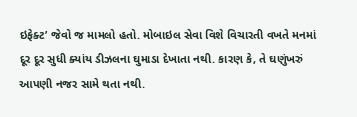ઇફેક્ટ’ જેવો જ મામલો હતો. મોબાઇલ સેવા વિશે વિચારતી વખતે મનમાં દૂર દૂર સુધી ક્યાંય ડીઝલના ઘુમાડા દેખાતા નથી. કારણ કે, તે ઘણુંખરું આપણી નજર સામે થતા નથી.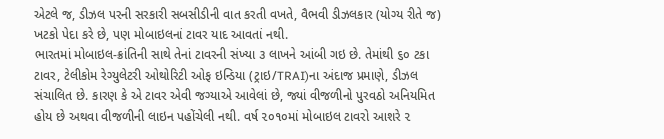એટલે જ, ડીઝલ પરની સરકારી સબસીડીની વાત કરતી વખતે, વૈભવી ડીઝલકાર (યોગ્ય રીતે જ) ખટકો પેદા કરે છે, પણ મોબાઇલનાં ટાવર યાદ આવતાં નથી.
ભારતમાં મોબાઇલ-ક્રાંતિની સાથે તેનાં ટાવરની સંખ્યા ૩ લાખને આંબી ગઇ છે. તેમાંથી ૬૦ ટકા ટાવર, ટેલીકોમ રેગ્યુલેટરી ઓથોરિટી ઓફ ઇન્ડિયા (ટ્રાઇ/TRAI)ના અંદાજ પ્રમાણે, ડીઝલ સંચાલિત છે. કારણ કે એ ટાવર એવી જગ્યાએ આવેલાં છે, જ્યાં વીજળીનો પુરવઠો અનિયમિત હોય છે અથવા વીજળીની લાઇન પહોંચેલી નથી. વર્ષ ૨૦૧૦માં મોબાઇલ ટાવરો આશરે ૨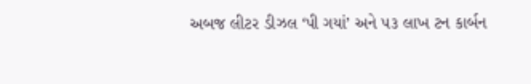અબજ લીટર ડીઝલ ‘પી ગયાં’ અને ૫૩ લાખ ટન કાર્બન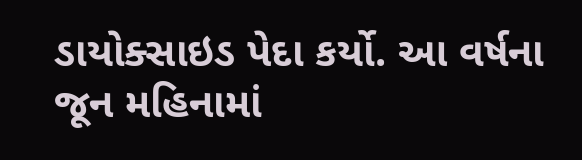ડાયોક્સાઇડ પેદા કર્યો. આ વર્ષના જૂન મહિનામાં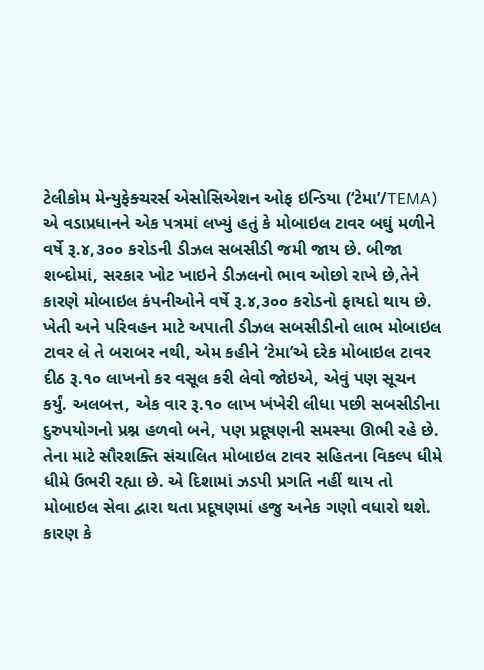ટેલીકોમ મેન્યુફેક્ચરર્સ એસોસિએશન ઓફ ઇન્ડિયા (‘ટેમા’/TEMA) એ વડાપ્રધાનને એક પત્રમાં લખ્યું હતું કે મોબાઇલ ટાવર બઘું મળીને વર્ષે રૂ.૪,૩૦૦ કરોડની ડીઝલ સબસીડી જમી જાય છે. બીજા શબ્દોમાં, સરકાર ખોટ ખાઇને ડીઝલનો ભાવ ઓછો રાખે છે,તેને કારણે મોબાઇલ કંપનીઓને વર્ષે રૂ.૪,૩૦૦ કરોડનો ફાયદો થાય છે.
ખેતી અને પરિવહન માટે અપાતી ડીઝલ સબસીડીનો લાભ મોબાઇલ ટાવર લે તે બરાબર નથી, એમ કહીને ‘ટેમા’એ દરેક મોબાઇલ ટાવર દીઠ રૂ.૧૦ લાખનો કર વસૂલ કરી લેવો જોઇએ, એવું પણ સૂચન કર્યું. અલબત્ત, એક વાર રૂ.૧૦ લાખ ખંખેરી લીધા પછી સબસીડીના દુરુપયોગનો પ્રશ્ન હળવો બને, પણ પ્રદૂષણની સમસ્યા ઊભી રહે છે. તેના માટે સૌરશક્તિ સંચાલિત મોબાઇલ ટાવર સહિતના વિકલ્પ ધીમે ધીમે ઉભરી રહ્યા છે. એ દિશામાં ઝડપી પ્રગતિ નહીં થાય તો મોબાઇલ સેવા દ્વારા થતા પ્રદૂષણમાં હજુ અનેક ગણો વધારો થશે. કારણ કે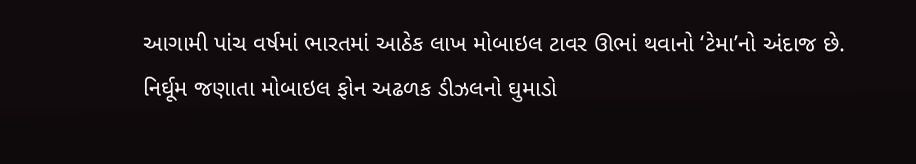આગામી પાંચ વર્ષમાં ભારતમાં આઠેક લાખ મોબાઇલ ટાવર ઊભાં થવાનો ‘ટેમા’નો અંદાજ છે.
નિર્ઘૂમ જણાતા મોબાઇલ ફોન અઢળક ડીઝલનો ઘુમાડો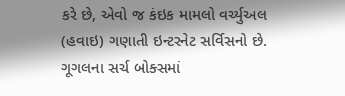કરે છે, એવો જ કંઇક મામલો વર્ચ્યુઅલ (હવાઇ) ગણાતી ઇન્ટરનેટ સર્વિસનો છે. ગૂગલના સર્ચ બોક્સમાં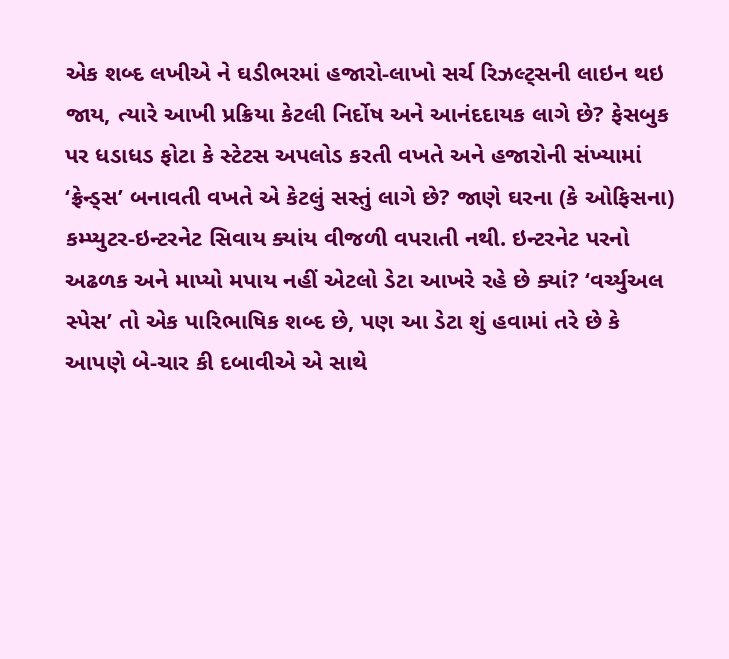એક શબ્દ લખીએ ને ઘડીભરમાં હજારો-લાખો સર્ચ રિઝલ્ટ્સની લાઇન થઇ જાય, ત્યારે આખી પ્રક્રિયા કેટલી નિર્દોષ અને આનંદદાયક લાગે છે? ફેસબુક પર ધડાધડ ફોટા કે સ્ટેટસ અપલોડ કરતી વખતે અને હજારોની સંખ્યામાં ‘ફ્રેન્ડ્સ’ બનાવતી વખતે એ કેટલું સસ્તું લાગે છે? જાણે ઘરના (કે ઓફિસના) કમ્પ્યુટર-ઇન્ટરનેટ સિવાય ક્યાંય વીજળી વપરાતી નથી. ઇન્ટરનેટ પરનો અઢળક અને માપ્યો મપાય નહીં એટલો ડેટા આખરે રહે છે ક્યાં? ‘વર્ચ્યુઅલ સ્પેસ’ તો એક પારિભાષિક શબ્દ છે, પણ આ ડેટા શું હવામાં તરે છે કે આપણે બે-ચાર કી દબાવીએ એ સાથે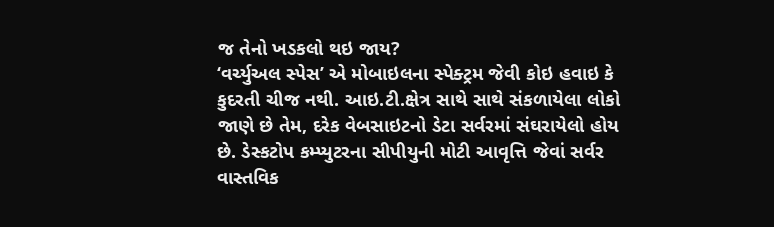જ તેનો ખડકલો થઇ જાય?
‘વર્ચ્યુઅલ સ્પેસ’ એ મોબાઇલના સ્પેક્ટ્રમ જેવી કોઇ હવાઇ કે કુદરતી ચીજ નથી. આઇ.ટી.ક્ષેત્ર સાથે સાથે સંકળાયેલા લોકો જાણે છે તેમ, દરેક વેબસાઇટનો ડેટા સર્વરમાં સંઘરાયેલો હોય છે. ડેસ્કટોપ કમ્પ્યુટરના સીપીયુની મોટી આવૃત્તિ જેવાં સર્વર વાસ્તવિક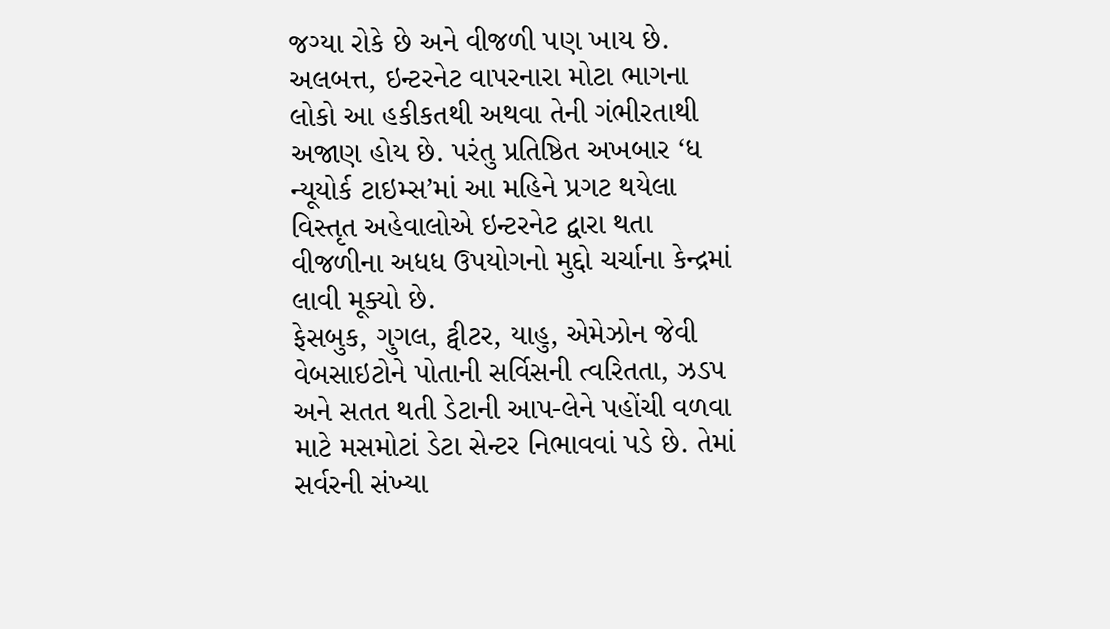જગ્યા રોકે છે અને વીજળી પણ ખાય છે. અલબત્ત, ઇન્ટરનેટ વાપરનારા મોટા ભાગના લોકો આ હકીકતથી અથવા તેની ગંભીરતાથી અજાણ હોય છે. પરંતુ પ્રતિષ્ઠિત અખબાર ‘ધ ન્યૂયોર્ક ટાઇમ્સ’માં આ મહિને પ્રગટ થયેલા વિસ્તૃત અહેવાલોએ ઇન્ટરનેટ દ્વારા થતા વીજળીના અધધ ઉપયોગનો મુદ્દો ચર્ચાના કેન્દ્રમાં લાવી મૂક્યો છે.
ફેસબુક, ગુગલ, ટ્વીટર, યાહુ, એમેઝોન જેવી વેબસાઇટોને પોતાની સર્વિસની ત્વરિતતા, ઝડપ અને સતત થતી ડેટાની આપ-લેને પહોંચી વળવા માટે મસમોટાં ડેટા સેન્ટર નિભાવવાં પડે છે. તેમાં સર્વરની સંખ્યા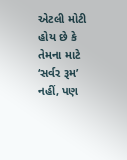એટલી મોટી હોય છે કે તેમના માટે ‘સર્વર રૂમ’ નહીં, પણ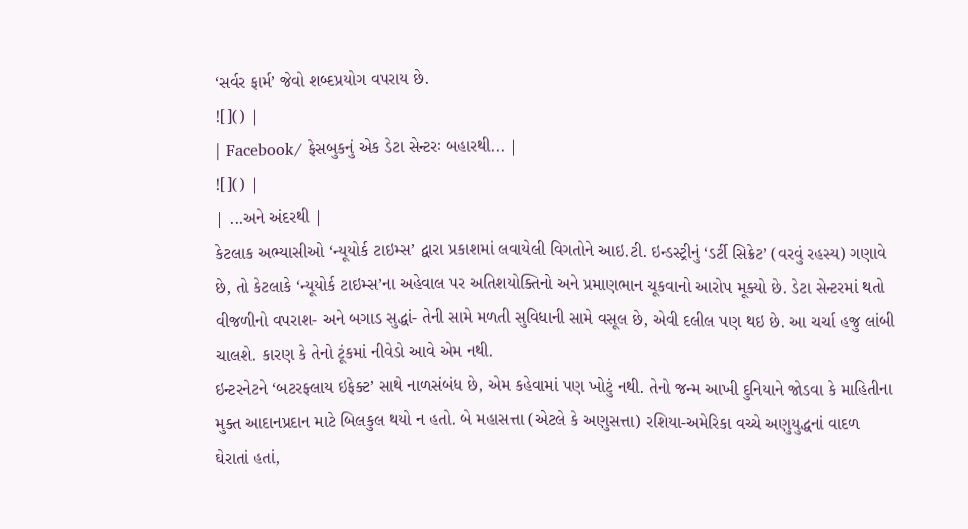‘સર્વર ફાર્મ’ જેવો શબ્દપ્રયોગ વપરાય છે.
![]() |
| Facebook/ ફેસબુકનું એક ડેટા સેન્ટરઃ બહારથી... |
![]() |
| ...અને અંદરથી |
કેટલાક અભ્યાસીઓ ‘ન્યૂયોર્ક ટાઇમ્સ’ દ્વારા પ્રકાશમાં લવાયેલી વિગતોને આઇ.ટી. ઇન્ડસ્ટ્રીનું ‘ડર્ટી સિક્રેટ’ (વરવું રહસ્ય) ગણાવે છે, તો કેટલાકે ‘ન્યૂયોર્ક ટાઇમ્સ’ના અહેવાલ પર અતિશયોક્તિનો અને પ્રમાણભાન ચૂકવાનો આરોપ મૂક્યો છે. ડેટા સેન્ટરમાં થતો વીજળીનો વપરાશ- અને બગાડ સુદ્ધાં- તેની સામે મળતી સુવિધાની સામે વસૂલ છે, એવી દલીલ પણ થઇ છે. આ ચર્ચા હજુ લાંબી ચાલશે. કારણ કે તેનો ટૂંકમાં નીવેડો આવે એમ નથી.
ઇન્ટરનેટને ‘બટરફ્લાય ઇફેક્ટ’ સાથે નાળસંબંધ છે, એમ કહેવામાં પણ ખોટું નથી. તેનો જન્મ આખી દુનિયાને જોડવા કે માહિતીના મુક્ત આદાનપ્રદાન માટે બિલકુલ થયો ન હતો. બે મહાસત્તા (એટલે કે અણુસત્તા) રશિયા-અમેરિકા વચ્ચે અણુયુદ્ધનાં વાદળ ઘેરાતાં હતાં,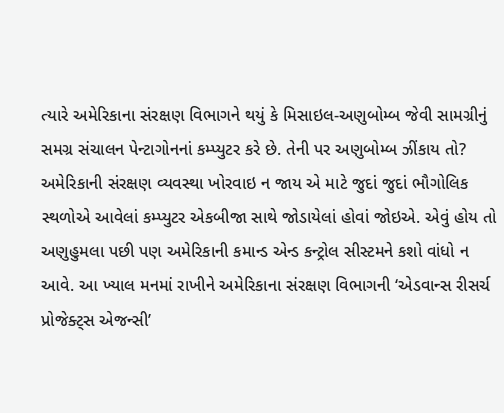ત્યારે અમેરિકાના સંરક્ષણ વિભાગને થયું કે મિસાઇલ-અણુબોમ્બ જેવી સામગ્રીનું સમગ્ર સંચાલન પેન્ટાગોનનાં કમ્પ્યુટર કરે છે. તેની પર અણુબોમ્બ ઝીંકાય તો? અમેરિકાની સંરક્ષણ વ્યવસ્થા ખોરવાઇ ન જાય એ માટે જુદાં જુદાં ભૌગોલિક સ્થળોએ આવેલાં કમ્પ્યુટર એકબીજા સાથે જોડાયેલાં હોવાં જોઇએ. એવું હોય તો અણુહુમલા પછી પણ અમેરિકાની કમાન્ડ એન્ડ કન્ટ્રોલ સીસ્ટમને કશો વાંધો ન આવે. આ ખ્યાલ મનમાં રાખીને અમેરિકાના સંરક્ષણ વિભાગની ‘એડવાન્સ રીસર્ચ પ્રોજેક્ટ્સ એજન્સી’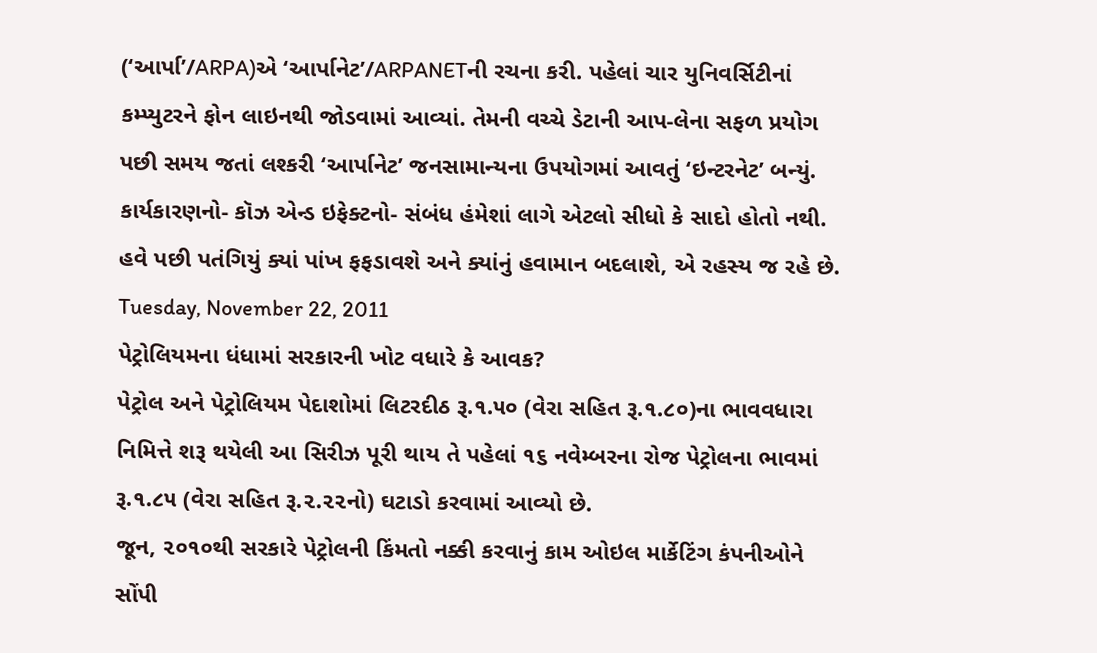(‘આર્પા’/ARPA)એ ‘આર્પાનેટ’/ARPANETની રચના કરી. પહેલાં ચાર યુનિવર્સિટીનાં કમ્પ્યુટરને ફોન લાઇનથી જોડવામાં આવ્યાં. તેમની વચ્ચે ડેટાની આપ-લેના સફળ પ્રયોગ પછી સમય જતાં લશ્કરી ‘આર્પાનેટ’ જનસામાન્યના ઉપયોગમાં આવતું ‘ઇન્ટરનેટ’ બન્યું.
કાર્યકારણનો- કૉઝ એન્ડ ઇફેક્ટનો- સંબંધ હંમેશાં લાગે એટલો સીધો કે સાદો હોતો નથી. હવે પછી પતંગિયું ક્યાં પાંખ ફફડાવશે અને ક્યાંનું હવામાન બદલાશે, એ રહસ્ય જ રહે છે.
Tuesday, November 22, 2011
પેટ્રોલિયમના ધંધામાં સરકારની ખોટ વધારે કે આવક?
પેટ્રોલ અને પેટ્રોલિયમ પેદાશોમાં લિટરદીઠ રૂ.૧.૫૦ (વેરા સહિત રૂ.૧.૮૦)ના ભાવવધારા નિમિત્તે શરૂ થયેલી આ સિરીઝ પૂરી થાય તે પહેલાં ૧૬ નવેમ્બરના રોજ પેટ્રોલના ભાવમાં રૂ.૧.૮૫ (વેરા સહિત રૂ.૨.૨૨નો) ઘટાડો કરવામાં આવ્યો છે.
જૂન, ૨૦૧૦થી સરકારે પેટ્રોલની કિંમતો નક્કી કરવાનું કામ ઓઇલ માર્કેટિંગ કંપનીઓને સોંપી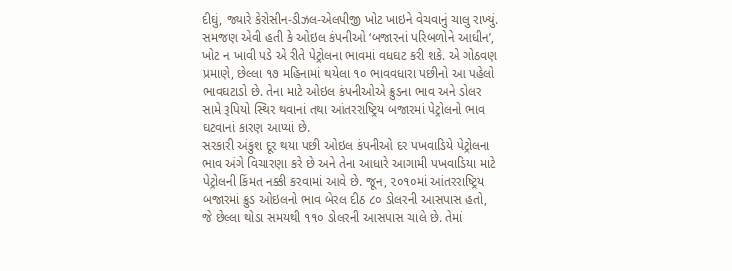દીઘું, જ્યારે કેરોસીન-ડીઝલ-એલપીજી ખોટ ખાઇને વેચવાનું ચાલુ રાખ્યું. સમજણ એવી હતી કે ઓઇલ કંપનીઓ ‘બજારનાં પરિબળોને આધીન’, ખોટ ન ખાવી પડે એ રીતે પેટ્રોલના ભાવમાં વધઘટ કરી શકે. એ ગોઠવણ પ્રમાણે, છેલ્લા ૧૭ મહિનામાં થયેલા ૧૦ ભાવવધારા પછીનો આ પહેલો ભાવઘટાડો છે. તેના માટે ઓઇલ કંપનીઓએ ક્રુડના ભાવ અને ડોલર સામે રૂપિયો સ્થિર થવાનાં તથા આંતરરાષ્ટ્રિય બજારમાં પેટ્રોલનો ભાવ ઘટવાનાં કારણ આપ્યાં છે.
સરકારી અંકુશ દૂર થયા પછી ઓઇલ કંપનીઓ દર પખવાડિયે પેટ્રોલના ભાવ અંગે વિચારણા કરે છે અને તેના આધારે આગામી પખવાડિયા માટે પેટ્રોલની કિંમત નક્કી કરવામાં આવે છે. જૂન, ૨૦૧૦માં આંતરરાષ્ટ્રિય બજારમાં ક્રુડ ઓઇલનો ભાવ બેરલ દીઠ ૮૦ ડોલરની આસપાસ હતો, જે છેલ્લા થોડા સમયથી ૧૧૦ ડોલરની આસપાસ ચાલે છે. તેમાં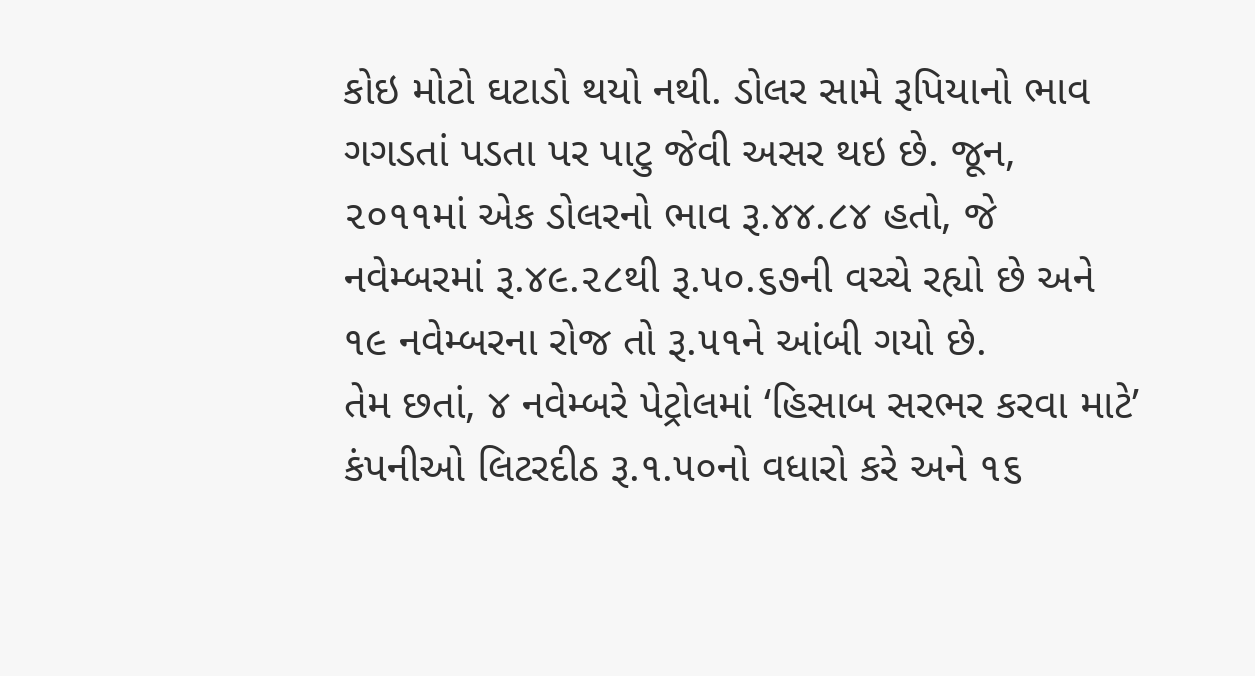કોઇ મોટો ઘટાડો થયો નથી. ડોલર સામે રૂપિયાનો ભાવ ગગડતાં પડતા પર પાટુ જેવી અસર થઇ છે. જૂન, ૨૦૧૧માં એક ડોલરનો ભાવ રૂ.૪૪.૮૪ હતો, જે નવેમ્બરમાં રૂ.૪૯.૨૮થી રૂ.૫૦.૬૭ની વચ્ચે રહ્યો છે અને ૧૯ નવેમ્બરના રોજ તો રૂ.૫૧ને આંબી ગયો છે.
તેમ છતાં, ૪ નવેમ્બરે પેટ્રોલમાં ‘હિસાબ સરભર કરવા માટે’ કંપનીઓ લિટરદીઠ રૂ.૧.૫૦નો વધારો કરે અને ૧૬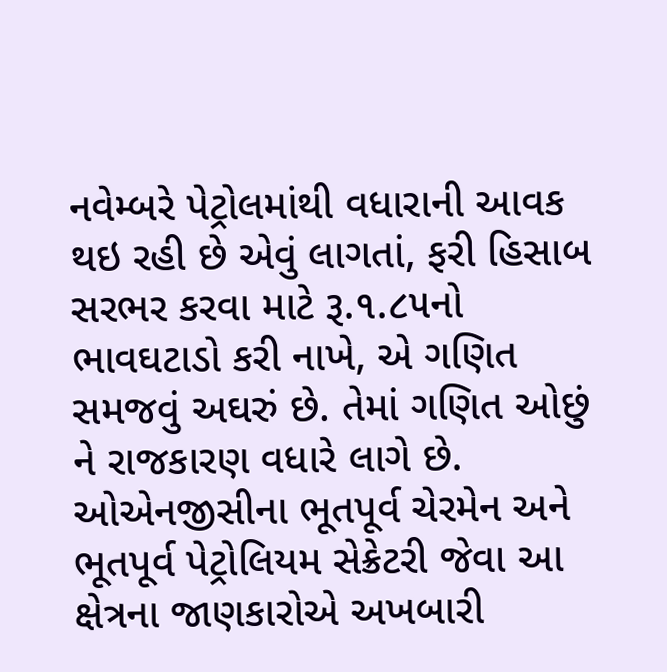નવેમ્બરે પેટ્રોલમાંથી વધારાની આવક થઇ રહી છે એવું લાગતાં, ફરી હિસાબ સરભર કરવા માટે રૂ.૧.૮૫નો ભાવઘટાડો કરી નાખે, એ ગણિત સમજવું અઘરું છે. તેમાં ગણિત ઓછું ને રાજકારણ વધારે લાગે છે. ઓએનજીસીના ભૂતપૂર્વ ચેરમેન અને ભૂતપૂર્વ પેટ્રોલિયમ સેક્રેટરી જેવા આ ક્ષેત્રના જાણકારોએ અખબારી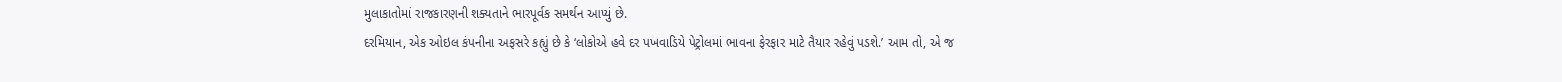મુલાકાતોમાં રાજકારણની શક્યતાને ભારપૂર્વક સમર્થન આપ્યું છે.
દરમિયાન, એક ઓઇલ કંપનીના અફસરે કહ્યું છે કે ‘લોકોએ હવે દર પખવાડિયે પેટ્રોલમાં ભાવના ફેરફાર માટે તૈયાર રહેવું પડશે.’ આમ તો, એ જ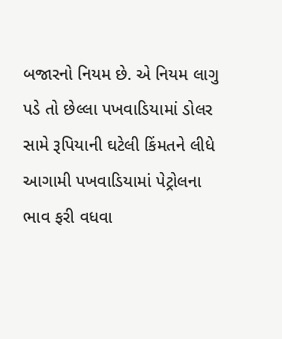બજારનો નિયમ છે. એ નિયમ લાગુ પડે તો છેલ્લા પખવાડિયામાં ડોલર સામે રૂપિયાની ઘટેલી કિંમતને લીધે આગામી પખવાડિયામાં પેટ્રોલના ભાવ ફરી વધવા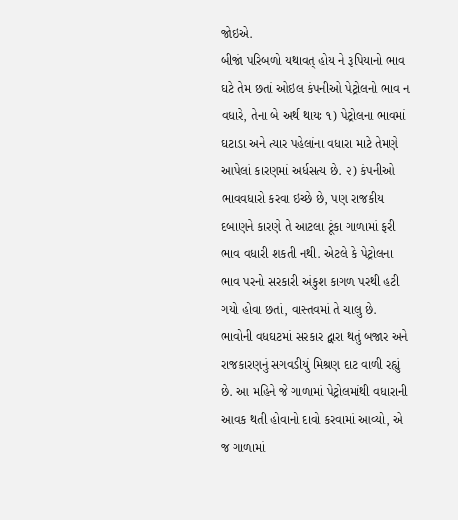જોઇએ.
બીજાં પરિબળો યથાવત્ હોય ને રૂપિયાનો ભાવ ઘટે તેમ છતાં ઓઇલ કંપનીઓ પેટ્રોલનો ભાવ ન વધારે, તેના બે અર્થ થાયઃ ૧) પેટ્રોલના ભાવમાં ઘટાડા અને ત્યાર પહેલાંના વધારા માટે તેમણે આપેલાં કારણમાં અર્ધસત્ય છે. ૨) કંપનીઓ ભાવવધારો કરવા ઇચ્છે છે, પણ રાજકીય દબાણને કારણે તે આટલા ટૂંકા ગાળામાં ફરી ભાવ વધારી શકતી નથી. એટલે કે પેટ્રોલના ભાવ પરનો સરકારી અંકુશ કાગળ પરથી હટી ગયો હોવા છતાં, વાસ્તવમાં તે ચાલુ છે.
ભાવોની વધઘટમાં સરકાર દ્વારા થતું બજાર અને રાજકારણનું સગવડીયું મિશ્રણ દાટ વાળી રહ્યું છે. આ મહિને જે ગાળામાં પેટ્રોલમાંથી વધારાની આવક થતી હોવાનો દાવો કરવામાં આવ્યો, એ જ ગાળામાં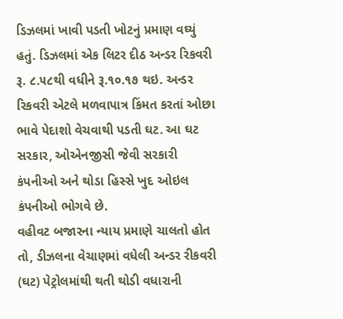ડિઝલમાં ખાવી પડતી ખોટનું પ્રમાણ વઘ્યું હતું. ડિઝલમાં એક લિટર દીઠ અન્ડર રિકવરી રૂ. ૮.૫૮થી વધીને રૂ.૧૦.૧૭ થઇ. અન્ડર રિકવરી એટલે મળવાપાત્ર કિંમત કરતાં ઓછા ભાવે પેદાશો વેચવાથી પડતી ઘટ. આ ઘટ સરકાર, ઓએનજીસી જેવી સરકારી કંપનીઓ અને થોડા હિસ્સે ખુદ ઓઇલ કંપનીઓ ભોગવે છે.
વહીવટ બજારના ન્યાય પ્રમાણે ચાલતો હોત તો, ડીઝલના વેચાણમાં વધેલી અન્ડર રીકવરી (ઘટ) પેટ્રોલમાંથી થતી થોડી વધારાની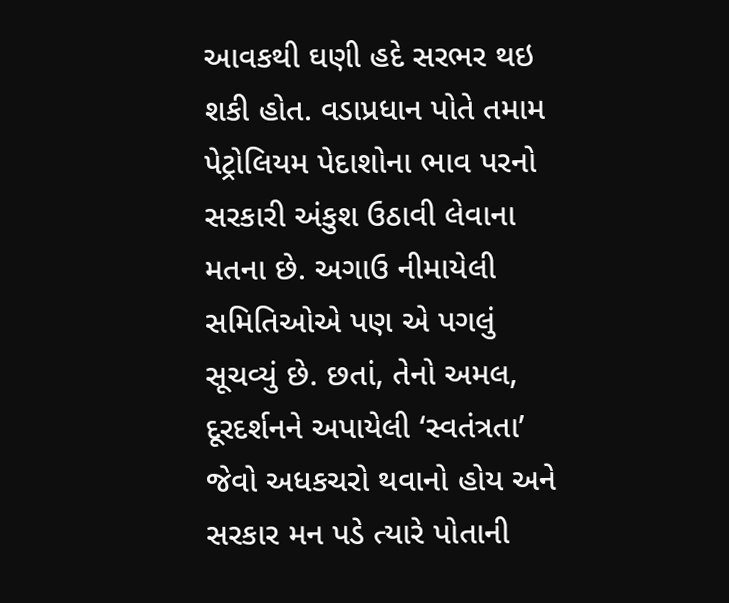આવકથી ઘણી હદે સરભર થઇ શકી હોત. વડાપ્રધાન પોતે તમામ પેટ્રોલિયમ પેદાશોના ભાવ પરનો સરકારી અંકુશ ઉઠાવી લેવાના મતના છે. અગાઉ નીમાયેલી સમિતિઓએ પણ એ પગલું સૂચવ્યું છે. છતાં, તેનો અમલ, દૂરદર્શનને અપાયેલી ‘સ્વતંત્રતા’ જેવો અધકચરો થવાનો હોય અને સરકાર મન પડે ત્યારે પોતાની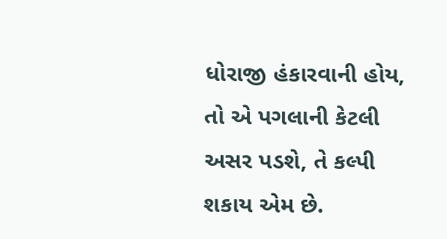ધોરાજી હંકારવાની હોય, તો એ પગલાની કેટલી અસર પડશે, તે કલ્પી શકાય એમ છે.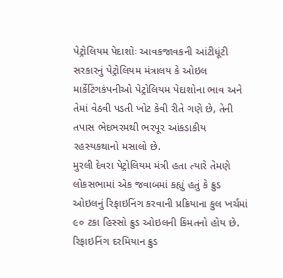પેટ્રોલિયમ પેદાશોઃ આવકજાવકની આંટીધૂંટી
સરકારનું પેટ્રોલિયમ મંત્રાલય કે ઓઇલ માર્કેટિંગકંપનીઓ પેટ્રોલિયમ પેદાશોના ભાવ અને તેમાં વેઠવી પડતી ખોટ કેવી રીતે ગણે છે, તેની તપાસ ભેદભરમથી ભરપૂર આંકડાકીય રહસ્યકથાનો મસાલો છે.
મુરલી દેવરા પેટ્રોલિયમ મંત્રી હતા ત્યારે તેમણે લોકસભામાં એક જવાબમાં કહ્યું હતું કે ક્રુડ ઓઇલનું રિફાઇનિંગ કરવાની પ્રક્રિયાના કુલ ખર્ચમાં ૯૦ ટકા હિસ્સો ક્રુડ ઓઇલની કિંમતનો હોય છે. રિફાઇનિંગ દરમિયાન ક્રુડ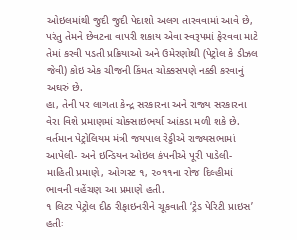ઓઇલમાંથી જુદી જુદી પેદાશો અલગ તારવવામાં આવે છે, પરંતુ તેમને છેવટના વાપરી શકાય એવા સ્વરૂપમાં ફેરવવા માટે તેમાં કરવી પડતી પ્રક્રિયાઓ અને ઉમેરણોથી (પેટ્રોલ કે ડીઝલ જેવી) કોઇ એક ચીજની કિંમત ચોક્કસપણે નક્કી કરવાનું અઘરું છે.
હા, તેની પર લાગતા કેન્દ્ર સરકારના અને રાજ્ય સરકારના વેરા વિશે પ્રમાણમાં ચોક્સાઇભર્યા આંકડા મળી શકે છે. વર્તમાન પેટ્રોલિયમ મંત્રી જયપાલ રેડ્ડીએ રાજ્યસભામાં આપેલી- અને ઇન્ડિયન ઓઇલ કંપનીએ પૂરી પાડેલી- માહિતી પ્રમાણે, ઓગસ્ટ ૧, ૨૦૧૧ના રોજ દિલ્હીમાં ભાવની વહેંચણ આ પ્રમાણે હતી.
૧ લિટર પેટ્રોલ દીઠ રીફાઇનરીને ચૂકવાતી ‘ટ્રેડ પેરિટી પ્રાઇસ’ હતીઃ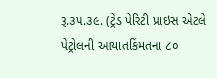રૂ.૩૫.૩૯. (ટ્રેડ પેરિટી પ્રાઇસ એટલે પેટ્રોલની આયાતકિંમતના ૮૦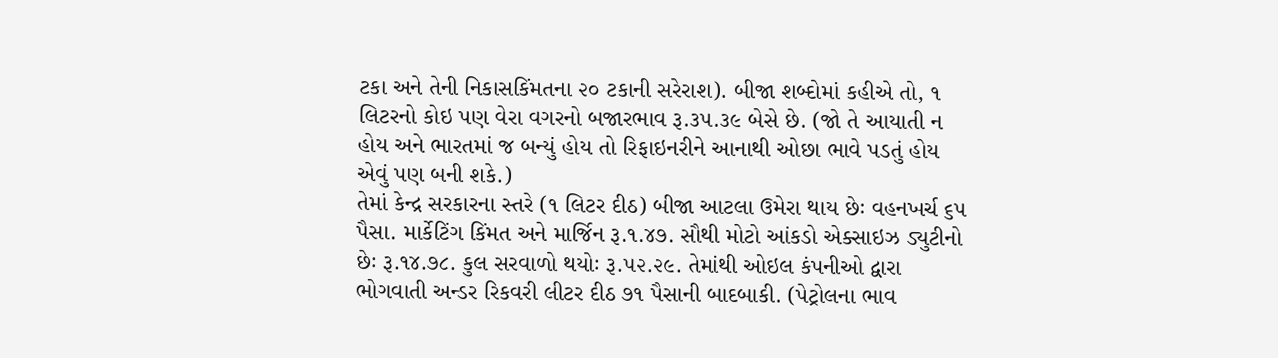ટકા અને તેની નિકાસકિંમતના ૨૦ ટકાની સરેરાશ). બીજા શબ્દોમાં કહીએ તો, ૧ લિટરનો કોઇ પણ વેરા વગરનો બજારભાવ રૂ.૩૫.૩૯ બેસે છે. (જો તે આયાતી ન હોય અને ભારતમાં જ બન્યું હોય તો રિફાઇનરીને આનાથી ઓછા ભાવે પડતું હોય એવું પણ બની શકે.)
તેમાં કેન્દ્ર સરકારના સ્તરે (૧ લિટર દીઠ) બીજા આટલા ઉમેરા થાય છેઃ વહનખર્ચ ૬૫ પૈસા. માર્કેટિંગ કિંમત અને માર્જિન રૂ.૧.૪૭. સૌથી મોટો આંકડો એક્સાઇઝ ડ્યુટીનો છેઃ રૂ.૧૪.૭૮. કુલ સરવાળો થયોઃ રૂ.૫૨.૨૯. તેમાંથી ઓઇલ કંપનીઓ દ્વારા ભોગવાતી અન્ડર રિકવરી લીટર દીઠ ૭૧ પૈસાની બાદબાકી. (પેટ્રોલના ભાવ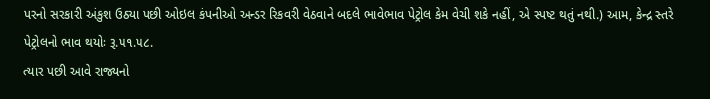પરનો સરકારી અંકુશ ઉઠ્યા પછી ઓઇલ કંપનીઓ અન્ડર રિકવરી વેઠવાને બદલે ભાવેભાવ પેટ્રોલ કેમ વેચી શકે નહીં, એ સ્પષ્ટ થતું નથી.) આમ, કેન્દ્ર સ્તરે પેટ્રોલનો ભાવ થયોઃ રૂ.૫૧.૫૮.
ત્યાર પછી આવે રાજ્યનો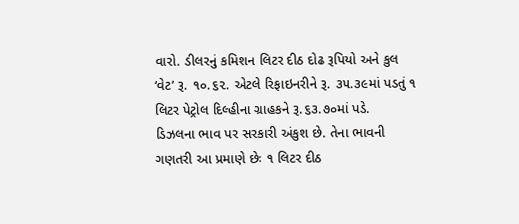વારો. ડીલરનું કમિશન લિટર દીઠ દોઢ રૂપિયો અને કુલ ‘વેટ’ રૂ. ૧૦.૬૨. એટલે રિફાઇનરીને રૂ. ૩૫.૩૯માં પડતું ૧ લિટર પેટ્રોલ દિલ્હીના ગ્રાહકને રૂ.૬૩.૭૦માં પડે.
ડિઝલના ભાવ પર સરકારી અંકુશ છે. તેના ભાવની ગણતરી આ પ્રમાણે છેઃ ૧ લિટર દીઠ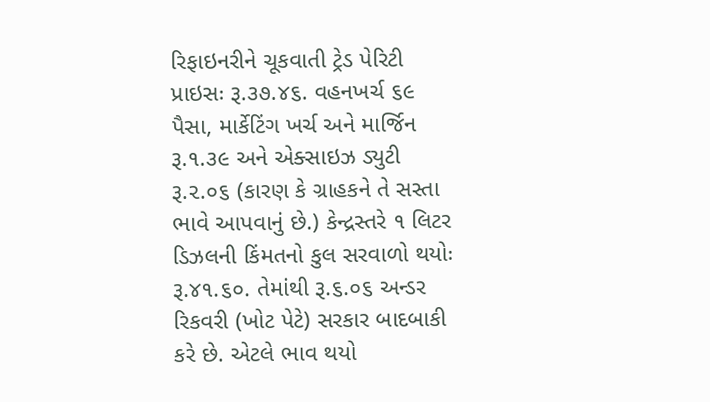રિફાઇનરીને ચૂકવાતી ટ્રેડ પેરિટી પ્રાઇસઃ રૂ.૩૭.૪૬. વહનખર્ચ ૬૯ પૈસા, માર્કેટિંગ ખર્ચ અને માર્જિન રૂ.૧.૩૯ અને એક્સાઇઝ ડ્યુટી રૂ.૨.૦૬ (કારણ કે ગ્રાહકને તે સસ્તા ભાવે આપવાનું છે.) કેન્દ્રસ્તરે ૧ લિટર ડિઝલની કિંમતનો કુલ સરવાળો થયોઃ રૂ.૪૧.૬૦. તેમાંથી રૂ.૬.૦૬ અન્ડર રિકવરી (ખોટ પેટે) સરકાર બાદબાકી કરે છે. એટલે ભાવ થયો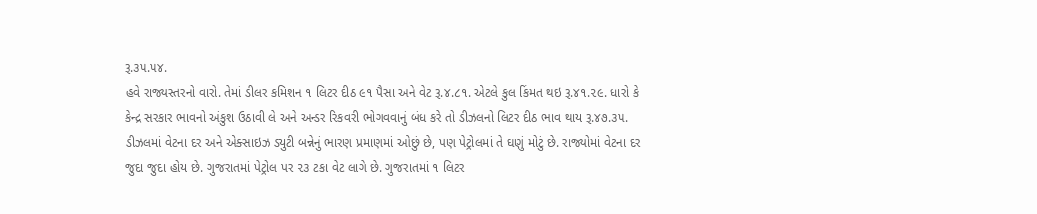રૂ.૩૫.૫૪.
હવે રાજ્યસ્તરનો વારો. તેમાં ડીલર કમિશન ૧ લિટર દીઠ ૯૧ પૈસા અને વેટ રૂ.૪.૮૧. એટલે કુલ કિંમત થઇ રૂ.૪૧.૨૯. ધારો કે કેન્દ્ર સરકાર ભાવનો અંકુશ ઉઠાવી લે અને અન્ડર રિકવરી ભોગવવાનું બંધ કરે તો ડીઝલનો લિટર દીઠ ભાવ થાય રૂ.૪૭.૩૫.
ડીઝલમાં વેટના દર અને એક્સાઇઝ ડ્યુટી બન્નેનું ભારણ પ્રમાણમાં ઓછું છે, પણ પેટ્રોલમાં તે ઘણું મોટું છે. રાજ્યોમાં વેટના દર જુદા જુદા હોય છે. ગુજરાતમાં પેટ્રોલ પર ૨૩ ટકા વેટ લાગે છે. ગુજરાતમાં ૧ લિટર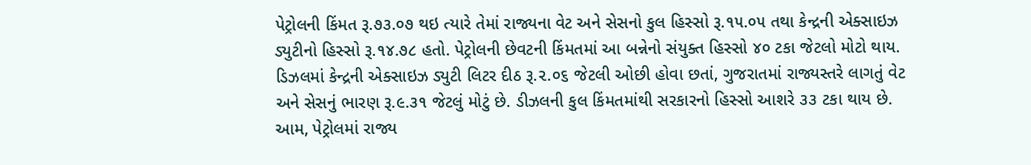પેટ્રોલની કિંમત રૂ.૭૩.૦૭ થઇ ત્યારે તેમાં રાજ્યના વેટ અને સેસનો કુલ હિસ્સો રૂ.૧૫.૦૫ તથા કેન્દ્રની એક્સાઇઝ ડ્યુટીનો હિસ્સો રૂ.૧૪.૭૮ હતો. પેટ્રોલની છેવટની કિંમતમાં આ બન્નેનો સંયુક્ત હિસ્સો ૪૦ ટકા જેટલો મોટો થાય.
ડિઝલમાં કેન્દ્રની એક્સાઇઝ ડ્યુટી લિટર દીઠ રૂ.૨.૦૬ જેટલી ઓછી હોવા છતાં, ગુજરાતમાં રાજ્યસ્તરે લાગતું વેટ અને સેસનું ભારણ રૂ.૯.૩૧ જેટલું મોટું છે. ડીઝલની કુલ કિંમતમાંથી સરકારનો હિસ્સો આશરે ૩૩ ટકા થાય છે.
આમ, પેટ્રોલમાં રાજ્ય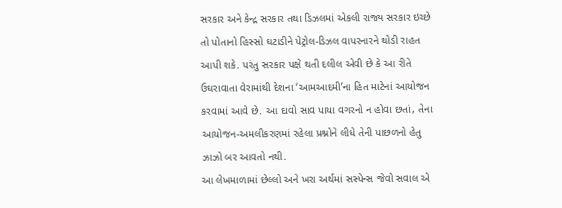સરકાર અને કેન્દ્ર સરકાર તથા ડિઝલમાં એકલી રાજ્ય સરકાર ઇચ્છે તો પોતાનો હિસ્સો ઘટાડીને પેટ્રોલ-ડિઝલ વાપરનારને થોડી રાહત આપી શકે. પરંતુ સરકાર પક્ષે થતી દલીલ એવી છે કે આ રીતે ઉઘરાવાતા વેરામાંથી દેશના ‘આમઆદમી’ના હિત માટેનાં આયોજન કરવામાં આવે છે. આ દાવો સાવ પાયા વગરનો ન હોવા છતાં, તેના આયોજન-અમલીકરણમાં રહેલા પ્રશ્નોને લીધે તેની પાછળનો હેતુ ઝાઝો બર આવતો નથી.
આ લેખમાળામાં છેલ્લો અને ખરા અર્થમાં સસ્પેન્સ જેવો સવાલ એ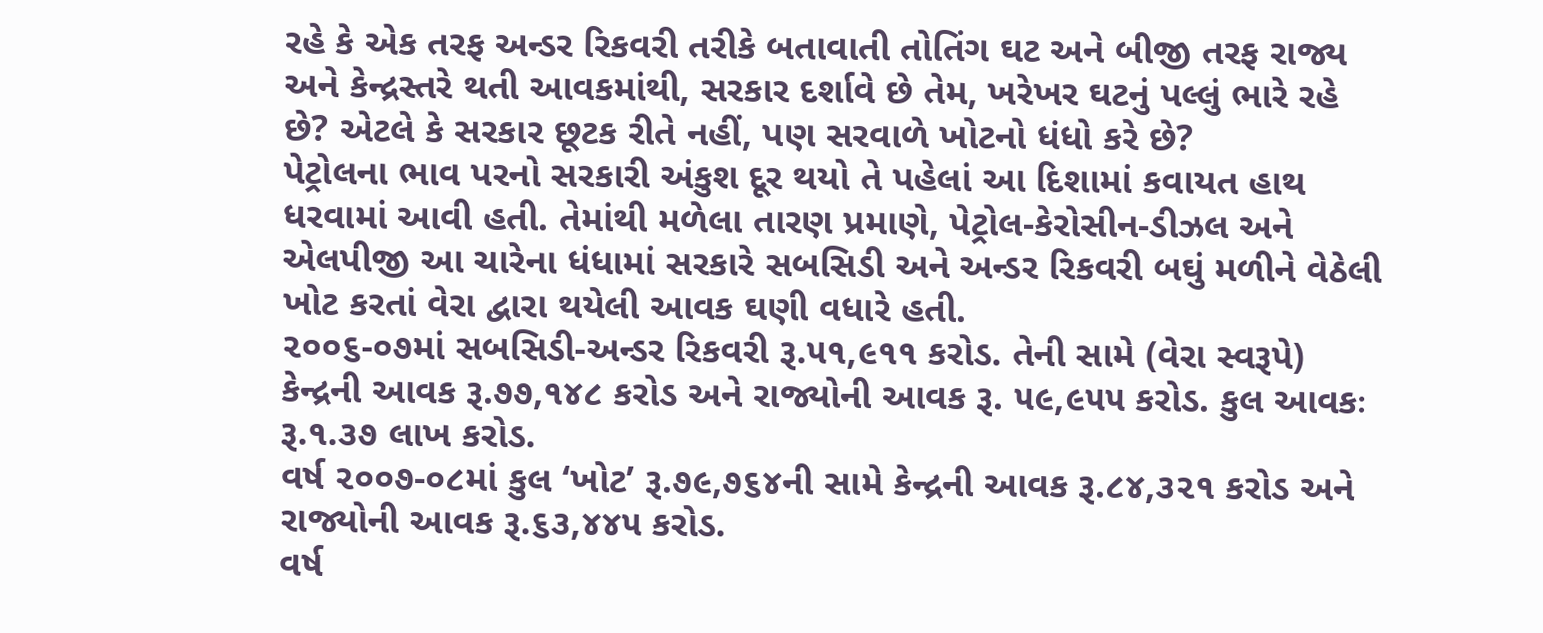રહે કે એક તરફ અન્ડર રિકવરી તરીકે બતાવાતી તોતિંગ ઘટ અને બીજી તરફ રાજ્ય અને કેન્દ્રસ્તરે થતી આવકમાંથી, સરકાર દર્શાવે છે તેમ, ખરેખર ઘટનું પલ્લું ભારે રહે છે? એટલે કે સરકાર છૂટક રીતે નહીં, પણ સરવાળે ખોટનો ધંધો કરે છે?
પેટ્રોલના ભાવ પરનો સરકારી અંકુશ દૂર થયો તે પહેલાં આ દિશામાં કવાયત હાથ ધરવામાં આવી હતી. તેમાંથી મળેલા તારણ પ્રમાણે, પેટ્રોલ-કેરોસીન-ડીઝલ અને એલપીજી આ ચારેના ધંધામાં સરકારે સબસિડી અને અન્ડર રિકવરી બઘું મળીને વેઠેલી ખોટ કરતાં વેરા દ્વારા થયેલી આવક ઘણી વધારે હતી.
૨૦૦૬-૦૭માં સબસિડી-અન્ડર રિકવરી રૂ.૫૧,૯૧૧ કરોડ. તેની સામે (વેરા સ્વરૂપે) કેન્દ્રની આવક રૂ.૭૭,૧૪૮ કરોડ અને રાજ્યોની આવક રૂ. ૫૯,૯૫૫ કરોડ. કુલ આવકઃ રૂ.૧.૩૭ લાખ કરોડ.
વર્ષ ૨૦૦૭-૦૮માં કુલ ‘ખોટ’ રૂ.૭૯,૭૬૪ની સામે કેન્દ્રની આવક રૂ.૮૪,૩૨૧ કરોડ અને રાજ્યોની આવક રૂ.૬૩,૪૪૫ કરોડ.
વર્ષ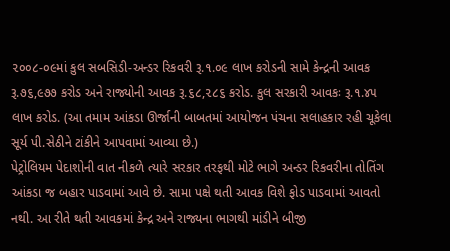૨૦૦૮-૦૯માં કુલ સબસિડી-અન્ડર રિકવરી રૂ.૧.૦૯ લાખ કરોડની સામે કેન્દ્રની આવક રૂ.૭૬,૯૭૭ કરોડ અને રાજ્યોની આવક રૂ.૬૮,૨૮૬ કરોડ. કુલ સરકારી આવકઃ રૂ.૧.૪૫ લાખ કરોડ. (આ તમામ આંકડા ઊર્જાની બાબતમાં આયોજન પંચના સલાહકાર રહી ચૂકેલા સૂર્ય પી.સેઠીને ટાંકીને આપવામાં આવ્યા છે.)
પેટ્રોલિયમ પેદાશોની વાત નીકળે ત્યારે સરકાર તરફથી મોટે ભાગે અન્ડર રિકવરીના તોતિંગ આંકડા જ બહાર પાડવામાં આવે છે. સામા પક્ષે થતી આવક વિશે ફોડ પાડવામાં આવતો નથી. આ રીતે થતી આવકમાં કેન્દ્ર અને રાજ્યના ભાગથી માંડીને બીજી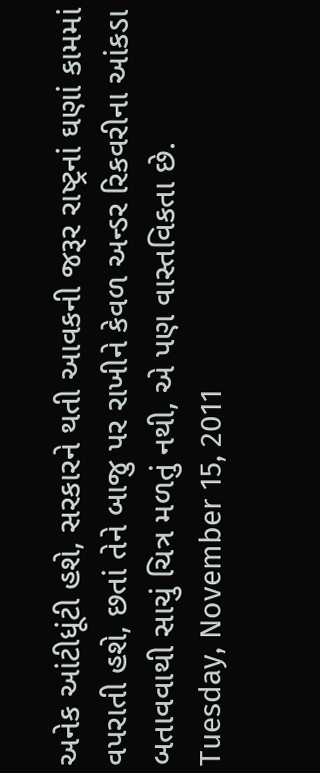અનેક આંટીધૂંટી હશે, સરકારને થતી આવકની જરૂર રાષ્ટ્રનાં ઘણાં કામમાં વપરાતી હશે, છતાં તેને બાજુ પર રાખીને કેવળ અન્ડર રિકવરીના આંકડા બતાવવાથી સાચું ચિત્ર મળતું નથી, એ પણ વાસ્તવિકતા છે.
Tuesday, November 15, 2011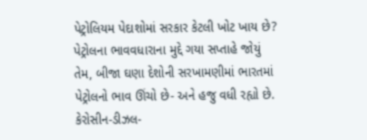પેટ્રોલિયમ પેદાશોમાં સરકાર કેટલી ખોટ ખાય છે?
પેટ્રોલના ભાવવધારાના મુદ્દે ગયા સપ્તાહે જોયું તેમ, બીજા ઘણા દેશોની સરખામણીમાં ભારતમાં પેટ્રોલનો ભાવ ઊંચો છે- અને હજુ વધી રહ્યો છે. કેરોસીન-ડીઝલ-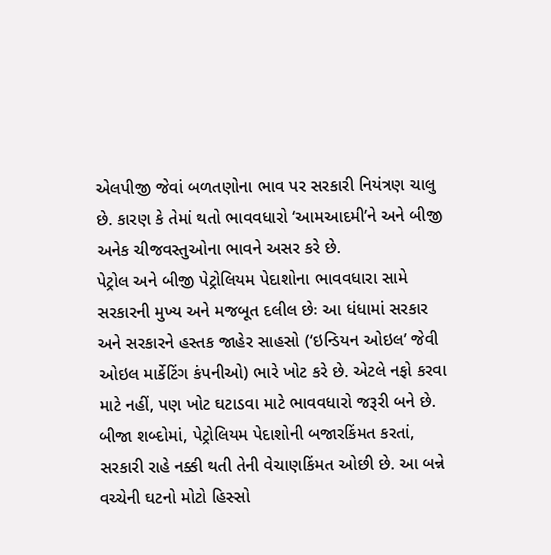એલપીજી જેવાં બળતણોના ભાવ પર સરકારી નિયંત્રણ ચાલુ છે. કારણ કે તેમાં થતો ભાવવધારો ‘આમઆદમી’ને અને બીજી અનેક ચીજવસ્તુઓના ભાવને અસર કરે છે.
પેટ્રોલ અને બીજી પેટ્રોલિયમ પેદાશોના ભાવવધારા સામે સરકારની મુખ્ય અને મજબૂત દલીલ છેઃ આ ધંધામાં સરકાર અને સરકારને હસ્તક જાહેર સાહસો (‘ઇન્ડિયન ઓઇલ’ જેવી ઓઇલ માર્કેટિંગ કંપનીઓ) ભારે ખોટ કરે છે. એટલે નફો કરવા માટે નહીં, પણ ખોટ ઘટાડવા માટે ભાવવધારો જરૂરી બને છે.
બીજા શબ્દોમાં, પેટ્રોલિયમ પેદાશોની બજારકિંમત કરતાં, સરકારી રાહે નક્કી થતી તેની વેચાણકિંમત ઓછી છે. આ બન્ને વચ્ચેની ઘટનો મોટો હિસ્સો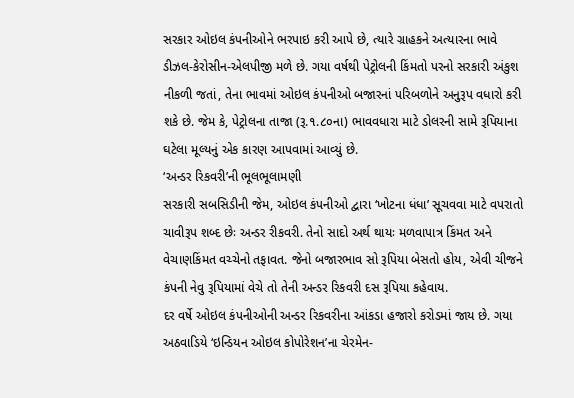સરકાર ઓઇલ કંપનીઓને ભરપાઇ કરી આપે છે, ત્યારે ગ્રાહકને અત્યારના ભાવે ડીઝલ-કેરોસીન-એલપીજી મળે છે. ગયા વર્ષથી પેટ્રોલની કિંમતો પરનો સરકારી અંકુશ નીકળી જતાં, તેના ભાવમાં ઓઇલ કંપનીઓ બજારનાં પરિબળોને અનુરૂપ વધારો કરી શકે છે. જેમ કે, પેટ્રોલના તાજા (રૂ.૧.૮૦ના) ભાવવધારા માટે ડોલરની સામે રૂપિયાના ઘટેલા મૂલ્યનું એક કારણ આપવામાં આવ્યું છે.
‘અન્ડર રિકવરી’ની ભૂલભૂલામણી
સરકારી સબસિડીની જેમ, ઓઇલ કંપનીઓ દ્વારા ‘ખોટના ધંધા’ સૂચવવા માટે વપરાતો ચાવીરૂપ શબ્દ છેઃ અન્ડર રીકવરી. તેનો સાદો અર્થ થાયઃ મળવાપાત્ર કિંમત અને વેચાણકિંમત વચ્ચેનો તફાવત. જેનો બજારભાવ સો રૂપિયા બેસતો હોય, એવી ચીજને કંપની નેવુ રૂપિયામાં વેચે તો તેની અન્ડર રિકવરી દસ રૂપિયા કહેવાય.
દર વર્ષે ઓઇલ કંપનીઓની અન્ડર રિકવરીના આંકડા હજારો કરોડમાં જાય છે. ગયા અઠવાડિયે ‘ઇન્ડિયન ઓઇલ કોપોરેશન’ના ચેરમેન-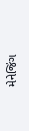મેનેજિંગ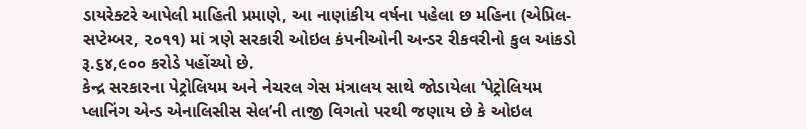ડાયરેક્ટરે આપેલી માહિતી પ્રમાણે, આ નાણાંકીય વર્ષના પહેલા છ મહિના (એપ્રિલ-સપ્ટેમ્બર, ૨૦૧૧) માં ત્રણે સરકારી ઓઇલ કંપનીઓની અન્ડર રીકવરીનો કુલ આંકડો રૂ.૬૪,૯૦૦ કરોડે પહોંચ્યો છે.
કેન્દ્ર સરકારના પેટ્રોલિયમ અને નેચરલ ગેસ મંત્રાલય સાથે જોડાયેલા ‘પેટ્રોલિયમ પ્લાનિંગ એન્ડ એનાલિસીસ સેલ’ની તાજી વિગતો પરથી જણાય છે કે ઓઇલ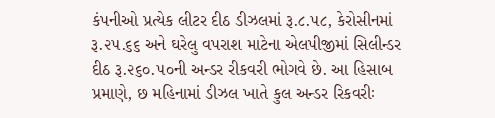કંપનીઓ પ્રત્યેક લીટર દીઠ ડીઝલમાં રૂ.૮.૫૮, કેરોસીનમાં રૂ.૨૫.૬૬ અને ઘરેલુ વપરાશ માટેના એલપીજીમાં સિલીન્ડર દીઠ રૂ.૨૬૦.૫૦ની અન્ડર રીકવરી ભોગવે છે. આ હિસાબ પ્રમાણે, છ મહિનામાં ડીઝલ ખાતે કુલ અન્ડર રિકવરીઃ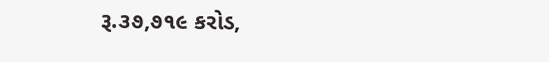રૂ.૩૭,૭૧૯ કરોડ,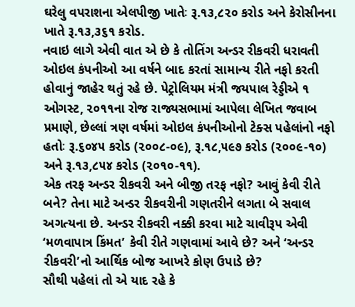ઘરેલુ વપરાશના એલપીજી ખાતેઃ રૂ.૧૩,૮૨૦ કરોડ અને કેરોસીનના ખાતે રૂ.૧૩,૩૬૧ કરોડ.
નવાઇ લાગે એવી વાત એ છે કે તોતિંગ અન્ડર રીકવરી ધરાવતી ઓઇલ કંપનીઓ આ વર્ષને બાદ કરતાં સામાન્ય રીતે નફો કરતી હોવાનું જાહેર થતું રહે છે. પેટ્રોલિયમ મંત્રી જયપાલ રેડ્ડીએ ૧ ઓગસ્ટ, ૨૦૧૧ના રોજ રાજ્યસભામાં આપેલા લેખિત જવાબ પ્રમાણે, છેલ્લાં ત્રણ વર્ષમાં ઓઇલ કંપનીઓનો ટેક્સ પહેલાંનો નફો હતોઃ રૂ.૬૦૪૫ કરોડ (૨૦૦૮-૦૯), રૂ.૧૮,૫૯૭ કરોડ (૨૦૦૯-૧૦) અને રૂ.૧૩,૮૫૪ કરોડ (૨૦૧૦-૧૧).
એક તરફ અન્ડર રીકવરી અને બીજી તરફ નફો? આવું કેવી રીતે બને? તેના માટે અન્ડર રીકવરીની ગણતરીને લગતા બે સવાલ અગત્યના છે. અન્ડર રીકવરી નક્કી કરવા માટે ચાવીરૂપ એવી ‘મળવાપાત્ર કિંમત’ કેવી રીતે ગણવામાં આવે છે? અને ‘અન્ડર રીકવરી’નો આર્થિક બોજ આખરે કોણ ઉપાડે છે?
સૌથી પહેલાં તો એ યાદ રહે કે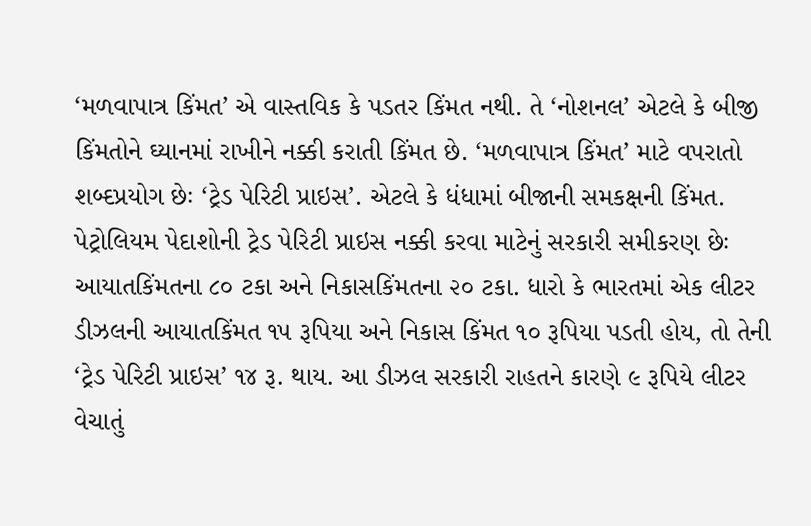‘મળવાપાત્ર કિંમત’ એ વાસ્તવિક કે પડતર કિંમત નથી. તે ‘નોશનલ’ એટલે કે બીજી કિંમતોને ઘ્યાનમાં રાખીને નક્કી કરાતી કિંમત છે. ‘મળવાપાત્ર કિંમત’ માટે વપરાતો શબ્દપ્રયોગ છેઃ ‘ટ્રેડ પેરિટી પ્રાઇસ’. એટલે કે ધંધામાં બીજાની સમકક્ષની કિંમત. પેટ્રોલિયમ પેદાશોની ટ્રેડ પેરિટી પ્રાઇસ નક્કી કરવા માટેનું સરકારી સમીકરણ છેઃ આયાતકિંમતના ૮૦ ટકા અને નિકાસકિંમતના ૨૦ ટકા. ધારો કે ભારતમાં એક લીટર ડીઝલની આયાતકિંમત ૧૫ રૂપિયા અને નિકાસ કિંમત ૧૦ રૂપિયા પડતી હોય, તો તેની ‘ટ્રેડ પેરિટી પ્રાઇસ’ ૧૪ રૂ. થાય. આ ડીઝલ સરકારી રાહતને કારણે ૯ રૂપિયે લીટર વેચાતું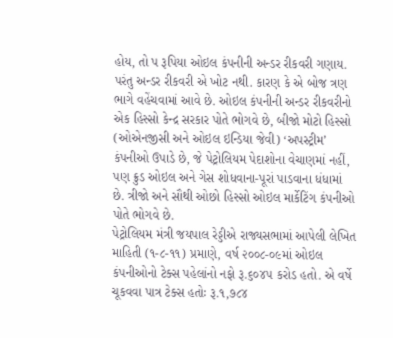હોય, તો પ રૂપિયા ઓઇલ કંપનીની અન્ડર રીકવરી ગણાય.
પરંતુ અન્ડર રીકવરી એ ખોટ નથી. કારણ કે એ બોજ ત્રણ ભાગે વહેંચવામાં આવે છે. ઓઇલ કંપનીની અન્ડર રીકવરીનો એક હિસ્સો કેન્દ્ર સરકાર પોતે ભોગવે છે, બીજો મોટો હિસ્સો (ઓએનજીસી અને ઓઇલ ઇન્ડિયા જેવી) ‘અપસ્ટ્રીમ’ કંપનીઓ ઉપાડે છે, જે પેટ્રોલિયમ પેદાશોના વેચાણમાં નહીં, પણ ક્રુડ ઓઇલ અને ગેસ શોધવાના-પૂરાં પાડવાના ધંધામાં છે. ત્રીજો અને સૌથી ઓછો હિસ્સો ઓઇલ માર્કેટિંગ કંપનીઓ પોતે ભોગવે છે.
પેટ્રોલિયમ મંત્રી જયપાલ રેડ્ડીએ રાજ્યસભામાં આપેલી લેખિત માહિતી (૧-૮-૧૧) પ્રમાણે, વર્ષ ૨૦૦૮-૦૯માં ઓઇલ કંપનીઓનો ટેક્સ પહેલાંનો નફો રૂ.૬૦૪૫ કરોડ હતો. એ વર્ષે ચૂકવવા પાત્ર ટેક્સ હતોઃ રૂ.૧,૭૮૪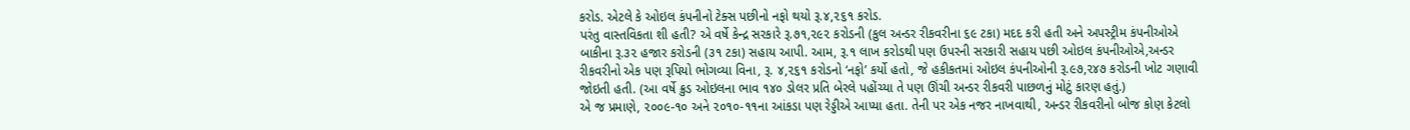કરોડ. એટલે કે ઓઇલ કંપનીનો ટેક્સ પછીનો નફો થયો રૂ.૪,૨૬૧ કરોડ.
પરંતુ વાસ્તવિકતા શી હતી? એ વર્ષે કેન્દ્ર સરકારે રૂ.૭૧,૨૯૨ કરોડની (કુલ અન્ડર રીકવરીના ૬૯ ટકા) મદદ કરી હતી અને અપસ્ટ્રીમ કંપનીઓએ બાકીના રૂ.૩૨ હજાર કરોડની (૩૧ ટકા) સહાય આપી. આમ, રૂ.૧ લાખ કરોડથી પણ ઉપરની સરકારી સહાય પછી ઓઇલ કંપનીઓએ,અન્ડર રીકવરીનો એક પણ રૂપિયો ભોગવ્યા વિના, રૂ. ૪,૨૬૧ કરોડનો ‘નફો’ કર્યો હતો, જે હકીકતમાં ઓઇલ કંપનીઓની રૂ.૯૭,૨૪૭ કરોડની ખોટ ગણાવી જોઇતી હતી. (આ વર્ષે ક્રુડ ઓઇલના ભાવ ૧૪૦ ડોલર પ્રતિ બેરલે પહોંચ્યા તે પણ ઊંચી અન્ડર રીકવરી પાછળનું મોટું કારણ હતું.)
એ જ પ્રમાણે, ૨૦૦૯-૧૦ અને ૨૦૧૦-૧૧ના આંકડા પણ રેડ્ડીએ આપ્યા હતા. તેની પર એક નજર નાખવાથી, અન્ડર રીકવરીનો બોજ કોણ કેટલો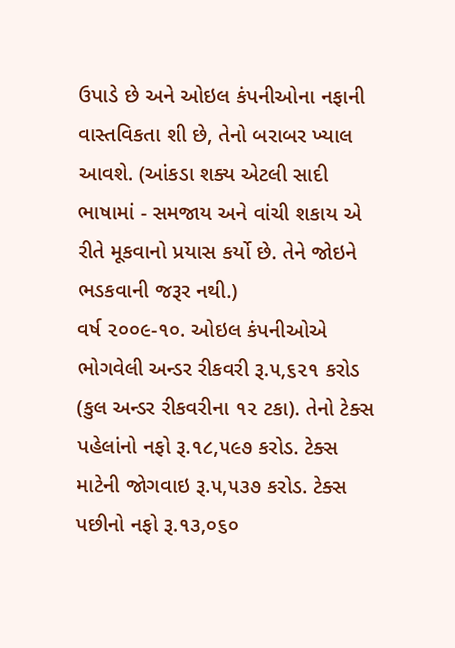ઉપાડે છે અને ઓઇલ કંપનીઓના નફાની વાસ્તવિકતા શી છે, તેનો બરાબર ખ્યાલ આવશે. (આંકડા શક્ય એટલી સાદી ભાષામાં - સમજાય અને વાંચી શકાય એ રીતે મૂકવાનો પ્રયાસ કર્યો છે. તેને જોઇને ભડકવાની જરૂર નથી.)
વર્ષ ૨૦૦૯-૧૦. ઓઇલ કંપનીઓએ ભોગવેલી અન્ડર રીકવરી રૂ.૫,૬૨૧ કરોડ (કુલ અન્ડર રીકવરીના ૧૨ ટકા). તેનો ટેક્સ પહેલાંનો નફો રૂ.૧૮,૫૯૭ કરોડ. ટેક્સ માટેની જોગવાઇ રૂ.૫,૫૩૭ કરોડ. ટેક્સ પછીનો નફો રૂ.૧૩,૦૬૦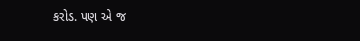કરોડ. પણ એ જ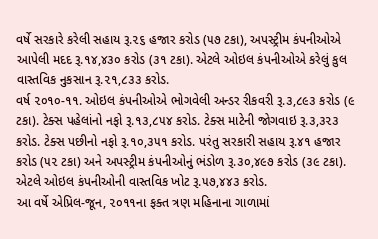વર્ષે સરકારે કરેલી સહાય રૂ.૨૬ હજાર કરોડ (૫૭ ટકા), અપસ્ટ્રીમ કંપનીઓએ આપેલી મદદ રૂ.૧૪,૪૩૦ કરોડ (૩૧ ટકા). એટલે ઓઇલ કંપનીઓએ કરેલું કુલ વાસ્તવિક નુકસાન રૂ.૨૧,૮૩૩ કરોડ.
વર્ષ ૨૦૧૦-૧૧. ઓઇલ કંપનીઓએ ભોગવેલી અન્ડર રીકવરી રૂ.૩,૮૯૩ કરોડ (૯ ટકા). ટેક્સ પહેલાંનો નફો રૂ.૧૩,૮૫૪ કરોડ. ટેક્સ માટેની જોગવાઇ રૂ.૩,૩૨૩ કરોડ. ટેક્સ પછીનો નફો રૂ.૧૦,૩૫૧ કરોડ. પરંતુ સરકારી સહાય રૂ.૪૧ હજાર કરોડ (૫૨ ટકા) અને અપસ્ટ્રીમ કંપનીઓનું ભંડોળ રૂ.૩૦,૪૯૭ કરોડ (૩૯ ટકા). એટલે ઓઇલ કંપનીઓની વાસ્તવિક ખોટ રૂ.૫૭,૪૪૩ કરોડ.
આ વર્ષે એપ્રિલ-જૂન, ૨૦૧૧ના ફક્ત ત્રણ મહિનાના ગાળામાં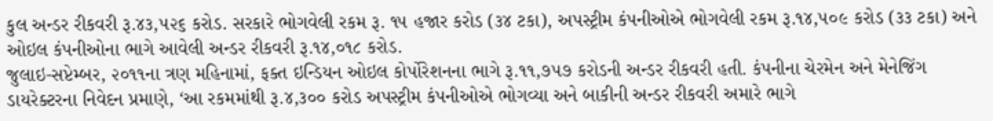કુલ અન્ડર રીકવરી રૂ.૪૩,૫૨૬ કરોડ. સરકારે ભોગવેલી રકમ રૂ. ૧૫ હજાર કરોડ (૩૪ ટકા), અપસ્ટ્રીમ કંપનીઓએ ભોગવેલી રકમ રૂ.૧૪,૫૦૯ કરોડ (૩૩ ટકા) અને ઓઇલ કંપનીઓના ભાગે આવેલી અન્ડર રીકવરી રૂ.૧૪,૦૧૮ કરોડ.
જુલાઇ-સપ્ટેમ્બર, ૨૦૧૧ના ત્રણ મહિનામાં, ફક્ત ઇન્ડિયન ઓઇલ કોર્પોરેશનના ભાગે રૂ.૧૧,૭૫૭ કરોડની અન્ડર રીકવરી હતી. કંપનીના ચેરમેન અને મેનેજિંગ ડાયરેક્ટરના નિવેદન પ્રમાણે, ‘આ રકમમાંથી રૂ.૪,૩૦૦ કરોડ અપસ્ટ્રીમ કંપનીઓએ ભોગવ્યા અને બાકીની અન્ડર રીકવરી અમારે ભાગે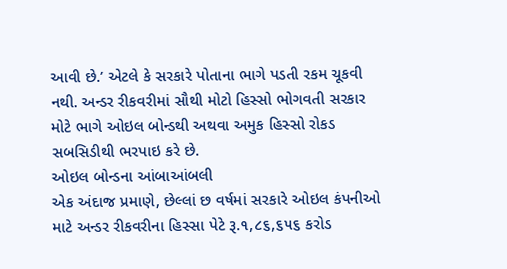આવી છે.’ એટલે કે સરકારે પોતાના ભાગે પડતી રકમ ચૂકવી નથી. અન્ડર રીકવરીમાં સૌથી મોટો હિસ્સો ભોગવતી સરકાર મોટે ભાગે ઓઇલ બોન્ડથી અથવા અમુક હિસ્સો રોકડ સબસિડીથી ભરપાઇ કરે છે.
ઓઇલ બોન્ડના આંબાઆંબલી
એક અંદાજ પ્રમાણે, છેલ્લાં છ વર્ષમાં સરકારે ઓઇલ કંપનીઓ માટે અન્ડર રીકવરીના હિસ્સા પેટે રૂ.૧,૮૬,૬૫૬ કરોડ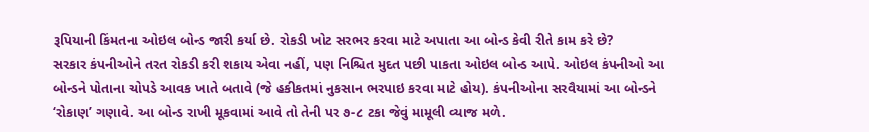રૂપિયાની કિંમતના ઓઇલ બોન્ડ જારી કર્યા છે. રોકડી ખોટ સરભર કરવા માટે અપાતા આ બોન્ડ કેવી રીતે કામ કરે છે?
સરકાર કંપનીઓને તરત રોકડી કરી શકાય એવા નહીં, પણ નિશ્ચિત મુદત પછી પાકતા ઓઇલ બોન્ડ આપે. ઓઇલ કંપનીઓ આ બોન્ડને પોતાના ચોપડે આવક ખાતે બતાવે (જે હકીકતમાં નુકસાન ભરપાઇ કરવા માટે હોય). કંપનીઓના સરવૈયામાં આ બોન્ડને ‘રોકાણ’ ગણાવે. આ બોન્ડ રાખી મૂકવામાં આવે તો તેની પર ૭-૮ ટકા જેવું મામૂલી વ્યાજ મળે.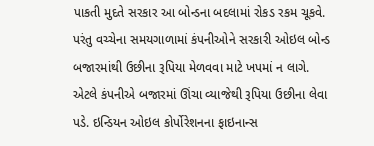પાકતી મુદતે સરકાર આ બોન્ડના બદલામાં રોકડ રકમ ચૂકવે. પરંતુ વચ્ચેના સમયગાળામાં કંપનીઓને સરકારી ઓઇલ બોન્ડ બજારમાંથી ઉછીના રૂપિયા મેળવવા માટે ખપમાં ન લાગે. એટલે કંપનીએ બજારમાં ઊંચા વ્યાજેથી રૂપિયા ઉછીના લેવા પડે. ઇન્ડિયન ઓઇલ કોર્પોરેશનના ફાઇનાન્સ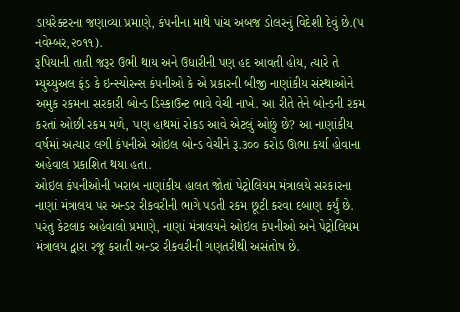ડાયરેક્ટરના જણાવ્યા પ્રમાણે, કંપનીના માથે પાંચ અબજ ડોલરનું વિદેશી દેવું છે.(૫ નવેમ્બર,૨૦૧૧).
રૂપિયાની તાતી જરૂર ઉભી થાય અને ઉધારીની પણ હદ આવતી હોય, ત્યારે તે મ્યુચ્યુઅલ ફંડ કે ઇન્સ્યોરન્સ કંપનીઓ કે એ પ્રકારની બીજી નાણાંકીય સંસ્થાઓને અમુક રકમના સરકારી બોન્ડ ડિસ્કાઉન્ટ ભાવે વેચી નાખે. આ રીતે તેને બોન્ડની રકમ કરતાં ઓછી રકમ મળે, પણ હાથમાં રોકડ આવે એટલું ઓછું છે? આ નાણાંકીય વર્ષમાં અત્યાર લગી કંપનીએ ઓઇલ બોન્ડ વેચીને રૂ.૩૦૦ કરોડ ઊભા કર્યા હોવાના અહેવાલ પ્રકાશિત થયા હતા.
ઓઇલ કંપનીઓની ખરાબ નાણાંકીય હાલત જોતાં પેટ્રોલિયમ મંત્રાલયે સરકારના નાણાં મંત્રાલય પર અન્ડર રીકવરીની ભાગે પડતી રકમ છૂટી કરવા દબાણ કર્યું છે. પરંતુ કેટલાક અહેવાલો પ્રમાણે, નાણાં મંત્રાલયને ઓઇલ કંપનીઓ અને પેટ્રોલિયમ મંત્રાલય દ્વારા રજૂ કરાતી અન્ડર રીકવરીની ગણતરીથી અસંતોષ છે.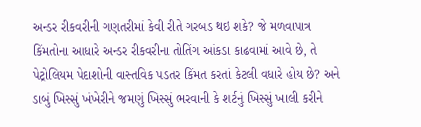અન્ડર રીકવરીની ગણતરીમાં કેવી રીતે ગરબડ થઇ શકે? જે મળવાપાત્ર કિંમતોના આધારે અન્ડર રીકવરીના તોતિંગ આંકડા કાઢવામાં આવે છે, તે પેટ્રોલિયમ પેદાશોની વાસ્તવિક પડતર કિંમત કરતાં કેટલી વધારે હોય છે? અને ડાબું ખિસ્સું ખંખેરીને જમણું ખિસ્સું ભરવાની કે શર્ટનું ખિસ્સું ખાલી કરીને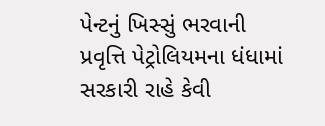પેન્ટનું ખિસ્સું ભરવાની પ્રવૃત્તિ પેટ્રોલિયમના ધંધામાં સરકારી રાહે કેવી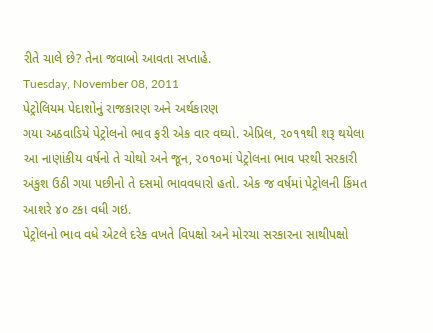રીતે ચાલે છે? તેના જવાબો આવતા સપ્તાહે.
Tuesday, November 08, 2011
પેટ્રોલિયમ પેદાશોનું રાજકારણ અને અર્થકારણ
ગયા અઠવાડિયે પેટ્રોલનો ભાવ ફરી એક વાર વઘ્યો. એપ્રિલ, ૨૦૧૧થી શરૂ થયેલા આ નાણાંકીય વર્ષનો તે ચોથો અને જૂન, ૨૦૧૦માં પેટ્રોલના ભાવ પરથી સરકારી અંકુશ ઉઠી ગયા પછીનો તે દસમો ભાવવધારો હતો. એક જ વર્ષમાં પેટ્રોલની કિંમત આશરે ૪૦ ટકા વધી ગઇ.
પેટ્રોલનો ભાવ વધે એટલે દરેક વખતે વિપક્ષો અને મોરચા સરકારના સાથીપક્ષો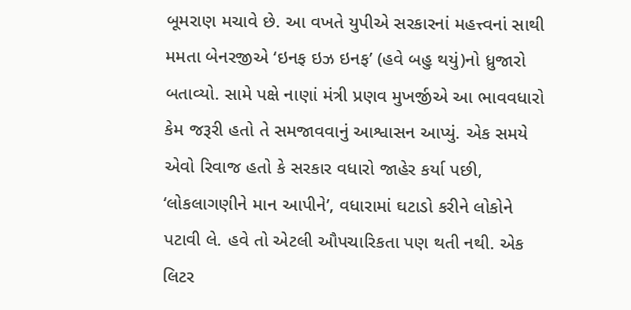બૂમરાણ મચાવે છે. આ વખતે યુપીએ સરકારનાં મહત્ત્વનાં સાથી મમતા બેનરજીએ ‘ઇનફ ઇઝ ઇનફ’ (હવે બહુ થયું)નો ધ્રુજારો બતાવ્યો. સામે પક્ષે નાણાં મંત્રી પ્રણવ મુખર્જીએ આ ભાવવધારો કેમ જરૂરી હતો તે સમજાવવાનું આશ્વાસન આપ્યું. એક સમયે એવો રિવાજ હતો કે સરકાર વધારો જાહેર કર્યા પછી, ‘લોકલાગણીને માન આપીને’, વધારામાં ઘટાડો કરીને લોકોને પટાવી લે. હવે તો એટલી ઔપચારિકતા પણ થતી નથી. એક લિટર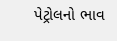પેટ્રોલનો ભાવ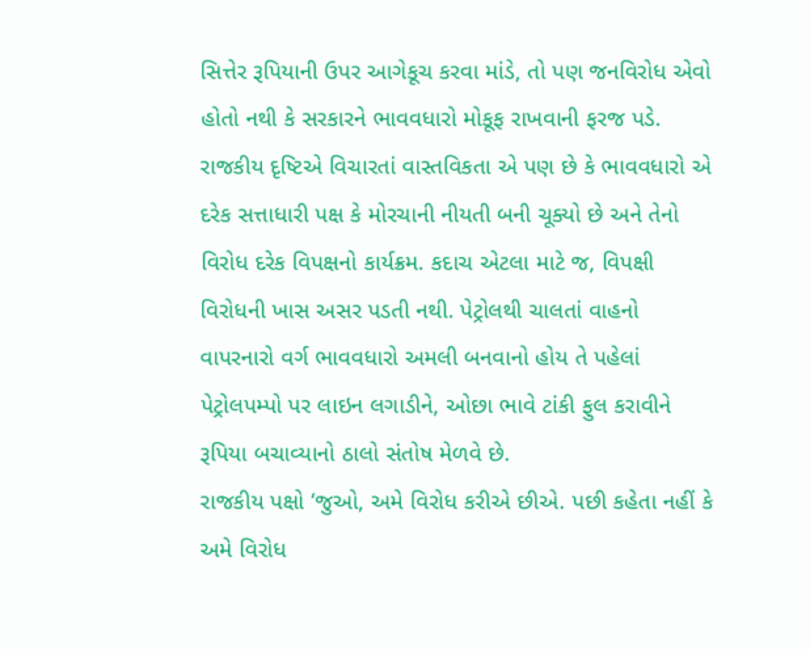સિત્તેર રૂપિયાની ઉપર આગેકૂચ કરવા માંડે, તો પણ જનવિરોધ એવો હોતો નથી કે સરકારને ભાવવધારો મોકૂફ રાખવાની ફરજ પડે.
રાજકીય દૃષ્ટિએ વિચારતાં વાસ્તવિકતા એ પણ છે કે ભાવવધારો એ દરેક સત્તાધારી પક્ષ કે મોરચાની નીયતી બની ચૂક્યો છે અને તેનો વિરોધ દરેક વિપક્ષનો કાર્યક્રમ. કદાચ એટલા માટે જ, વિપક્ષી વિરોધની ખાસ અસર પડતી નથી. પેટ્રોલથી ચાલતાં વાહનો વાપરનારો વર્ગ ભાવવધારો અમલી બનવાનો હોય તે પહેલાં પેટ્રોલપમ્પો પર લાઇન લગાડીને, ઓછા ભાવે ટાંકી ફુલ કરાવીને રૂપિયા બચાવ્યાનો ઠાલો સંતોષ મેળવે છે.
રાજકીય પક્ષો ‘જુઓ, અમે વિરોધ કરીએ છીએ. પછી કહેતા નહીં કે અમે વિરોધ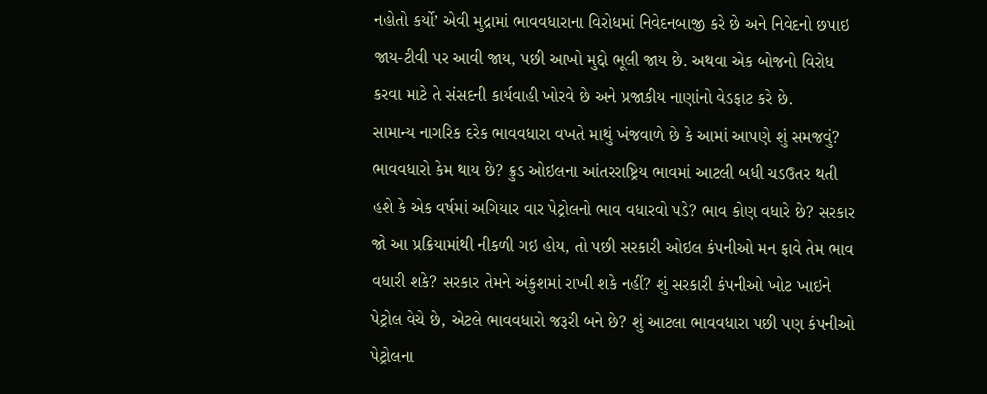નહોતો કર્યો’ એવી મુદ્રામાં ભાવવધારાના વિરોધમાં નિવેદનબાજી કરે છે અને નિવેદનો છપાઇ જાય-ટીવી પર આવી જાય, પછી આખો મુદ્દો ભૂલી જાય છે. અથવા એક બોજનો વિરોધ કરવા માટે તે સંસદની કાર્યવાહી ખોરવે છે અને પ્રજાકીય નાણાંનો વેડફાટ કરે છે.
સામાન્ય નાગરિક દરેક ભાવવધારા વખતે માથું ખંજવાળે છે કે આમાં આપણે શું સમજવું? ભાવવધારો કેમ થાય છે? ક્રુડ ઓઇલના આંતરરાષ્ટ્રિય ભાવમાં આટલી બધી ચડઉતર થતી હશે કે એક વર્ષમાં અગિયાર વાર પેટ્રોલનો ભાવ વધારવો પડે? ભાવ કોણ વધારે છે? સરકાર જો આ પ્રક્રિયામાંથી નીકળી ગઇ હોય, તો પછી સરકારી ઓઇલ કંપનીઓ મન ફાવે તેમ ભાવ વધારી શકે? સરકાર તેમને અંકુશમાં રાખી શકે નહીં? શું સરકારી કંપનીઓ ખોટ ખાઇને પેટ્રોલ વેચે છે, એટલે ભાવવધારો જરૂરી બને છે? શું આટલા ભાવવધારા પછી પણ કંપનીઓ પેટ્રોલના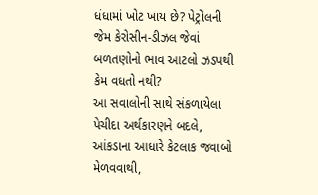ધંધામાં ખોટ ખાય છે? પેટ્રોલની જેમ કેરોસીન-ડીઝલ જેવાં બળતણોનો ભાવ આટલો ઝડપથી કેમ વધતો નથી?
આ સવાલોની સાથે સંકળાયેલા પેચીદા અર્થકારણને બદલે, આંકડાના આધારે કેટલાક જવાબો મેળવવાથી,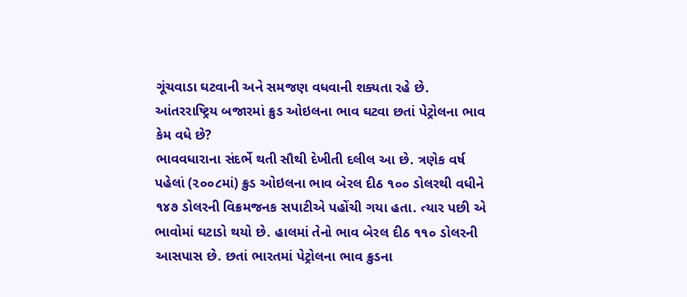ગૂંચવાડા ઘટવાની અને સમજણ વધવાની શક્યતા રહે છે.
આંતરરાષ્ટ્રિય બજારમાં ક્રુડ ઓઇલના ભાવ ઘટવા છતાં પેટ્રોલના ભાવ કેમ વધે છે?
ભાવવધારાના સંદર્ભે થતી સૌથી દેખીતી દલીલ આ છે. ત્રણેક વર્ષ પહેલાં (૨૦૦૮માં) ક્રુડ ઓઇલના ભાવ બેરલ દીઠ ૧૦૦ ડોલરથી વધીને ૧૪૭ ડોલરની વિક્રમજનક સપાટીએ પહોંચી ગયા હતા. ત્યાર પછી એ ભાવોમાં ઘટાડો થયો છે. હાલમાં તેનો ભાવ બેરલ દીઠ ૧૧૦ ડોલરની આસપાસ છે. છતાં ભારતમાં પેટ્રોલના ભાવ ક્રુડના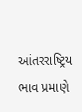આંતરરાષ્ટ્રિય ભાવ પ્રમાણે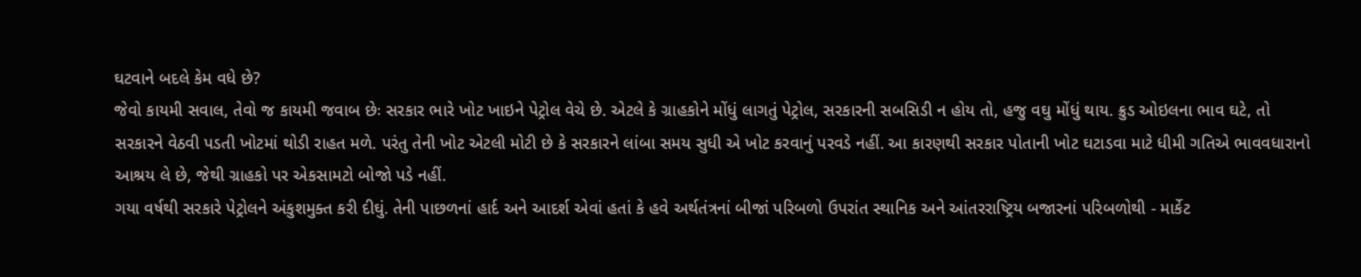ઘટવાને બદલે કેમ વધે છે?
જેવો કાયમી સવાલ, તેવો જ કાયમી જવાબ છેઃ સરકાર ભારે ખોટ ખાઇને પેટ્રોલ વેચે છે. એટલે કે ગ્રાહકોને મોંધું લાગતું પેટ્રોલ, સરકારની સબસિડી ન હોય તો, હજુ વઘુ મોંધું થાય. ક્રુડ ઓઇલના ભાવ ઘટે, તો સરકારને વેઠવી પડતી ખોટમાં થોડી રાહત મળે. પરંતુ તેની ખોટ એટલી મોટી છે કે સરકારને લાંબા સમય સુધી એ ખોટ કરવાનું પરવડે નહીં. આ કારણથી સરકાર પોતાની ખોટ ઘટાડવા માટે ધીમી ગતિએ ભાવવધારાનો આશ્રય લે છે, જેથી ગ્રાહકો પર એકસામટો બોજો પડે નહીં.
ગયા વર્ષથી સરકારે પેટ્રોલને અંકુશમુક્ત કરી દીઘું. તેની પાછળનાં હાર્દ અને આદર્શ એવાં હતાં કે હવે અર્થતંત્રનાં બીજાં પરિબળો ઉપરાંત સ્થાનિક અને આંતરરાષ્ટ્રિય બજારનાં પરિબળોથી - માર્કેટ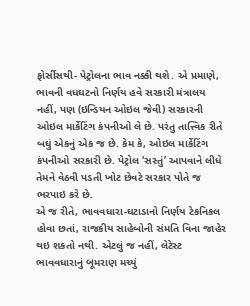ફોર્સીસથી- પેટ્રોલના ભાવ નક્કી થશે. એ પ્રમાણે, ભાવની વધઘટનો નિર્ણય હવે સરકારી મંત્રાલય નહીં, પણ (ઇન્ડિયન ઓઇલ જેવી) સરકારની ઓઇલ માર્કેટિંગ કંપનીઓ લે છે. પરંતુ તાત્ત્વિક રીતે બઘું એકનું એક જ છે. કેમ કે, ઓઇલ માર્કેટિંગ કંપનીઓ સરકારી છે. પેટ્રોલ ‘સસ્તું’ આપવાને લીધે તેમને વેઠવી પડતી ખોટ છેવટે સરકાર પોતે જ ભરપાઇ કરે છે.
એ જ રીતે, ભાવવધારા-ઘટાડાનો નિર્ણય ટેકનિકલ હોવા છતાં, રાજકીય સાહેબોની સંમતિ વિના જાહેર થઇ શકતો નથી. એટલું જ નહીં, લેટેસ્ટ ભાવવધારાનું બૂમરાણ મચ્યું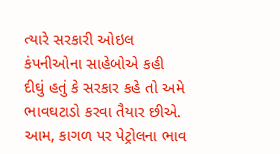ત્યારે સરકારી ઓઇલ કંપનીઓના સાહેબોએ કહી દીઘું હતું કે સરકાર કહે તો અમે ભાવઘટાડો કરવા તૈયાર છીએ. આમ, કાગળ પર પેટ્રોલના ભાવ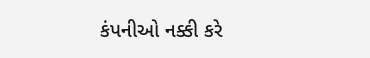કંપનીઓ નક્કી કરે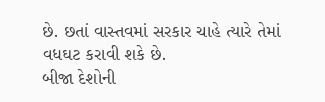છે. છતાં વાસ્તવમાં સરકાર ચાહે ત્યારે તેમાં વધઘટ કરાવી શકે છે.
બીજા દેશોની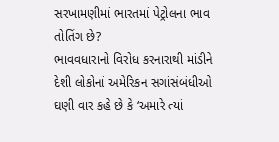સરખામણીમાં ભારતમાં પેટ્રોલના ભાવ તોતિંગ છે?
ભાવવધારાનો વિરોધ કરનારાથી માંડીને દેશી લોકોનાં અમેરિકન સગાંસંબંધીઓ ઘણી વાર કહે છે કે ‘અમારે ત્યાં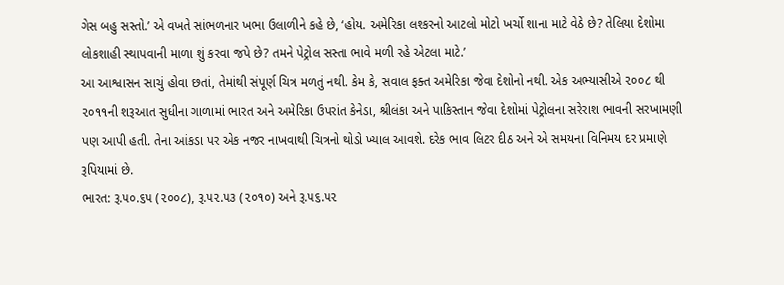ગેસ બહુ સસ્તો.’ એ વખતે સાંભળનાર ખભા ઉલાળીને કહે છે, ‘હોય. અમેરિકા લશ્કરનો આટલો મોટો ખર્ચો શાના માટે વેઠે છે? તેલિયા દેશોમા લોકશાહી સ્થાપવાની માળા શું કરવા જપે છે? તમને પેટ્રોલ સસ્તા ભાવે મળી રહે એટલા માટે.’
આ આશ્વાસન સાચું હોવા છતાં, તેમાંથી સંપૂર્ણ ચિત્ર મળતું નથી. કેમ કે, સવાલ ફક્ત અમેરિકા જેવા દેશોનો નથી. એક અભ્યાસીએ ૨૦૦૮ થી ૨૦૧૧ની શરૂઆત સુધીના ગાળામાં ભારત અને અમેરિકા ઉપરાંત કેનેડા, શ્રીલંકા અને પાકિસ્તાન જેવા દેશોમાં પેટ્રોલના સરેરાશ ભાવની સરખામણી પણ આપી હતી. તેના આંકડા પર એક નજર નાખવાથી ચિત્રનો થોડો ખ્યાલ આવશે. દરેક ભાવ લિટર દીઠ અને એ સમયના વિનિમય દર પ્રમાણે રૂપિયામાં છે.
ભારત: રૂ.૫૦.૬૫ (૨૦૦૮), રૂ.૫૨.૫૩ (૨૦૧૦) અને રૂ.૫૬.૫૨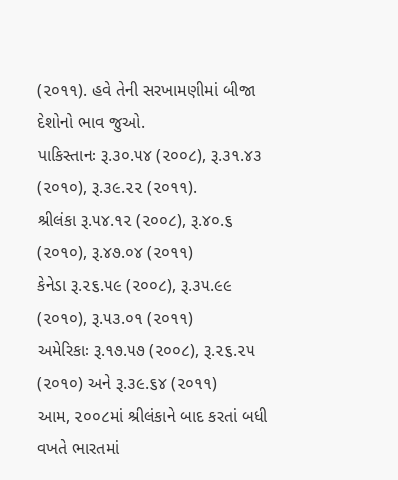(૨૦૧૧). હવે તેની સરખામણીમાં બીજા દેશોનો ભાવ જુઓ.
પાકિસ્તાનઃ રૂ.૩૦.૫૪ (૨૦૦૮), રૂ.૩૧.૪૩ (૨૦૧૦), રૂ.૩૯.૨૨ (૨૦૧૧).
શ્રીલંકા રૂ.૫૪.૧૨ (૨૦૦૮), રૂ.૪૦.૬ (૨૦૧૦), રૂ.૪૭.૦૪ (૨૦૧૧)
કેનેડા રૂ.૨૬.૫૯ (૨૦૦૮), રૂ.૩૫.૯૯ (૨૦૧૦), રૂ.૫૩.૦૧ (૨૦૧૧)
અમેરિકાઃ રૂ.૧૭.૫૭ (૨૦૦૮), રૂ.૨૬.૨૫ (૨૦૧૦) અને રૂ.૩૯.૬૪ (૨૦૧૧)
આમ, ૨૦૦૮માં શ્રીલંકાને બાદ કરતાં બધી વખતે ભારતમાં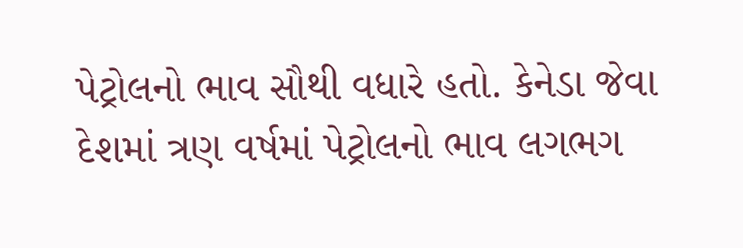પેટ્રોલનો ભાવ સૌથી વધારે હતો. કેનેડા જેવા દેશમાં ત્રણ વર્ષમાં પેટ્રોલનો ભાવ લગભગ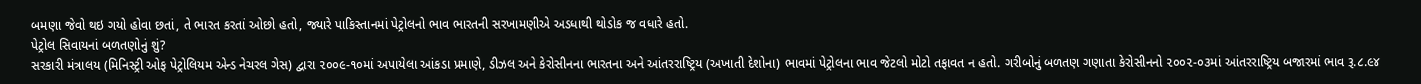બમણા જેવો થઇ ગયો હોવા છતાં, તે ભારત કરતાં ઓછો હતો, જ્યારે પાકિસ્તાનમાં પેટ્રોલનો ભાવ ભારતની સરખામણીએ અડધાથી થોડોક જ વધારે હતો.
પેટ્રોલ સિવાયનાં બળતણોનું શું?
સરકારી મંત્રાલય (મિનિસ્ટ્રી ઓફ પેટ્રોલિયમ એન્ડ નેચરલ ગેસ) દ્વારા ૨૦૦૯-૧૦માં અપાયેલા આંકડા પ્રમાણે, ડીઝલ અને કેરોસીનના ભારતના અને આંતરરાષ્ટ્રિય (અખાતી દેશોના) ભાવમાં પેટ્રોલના ભાવ જેટલો મોટો તફાવત ન હતો. ગરીબોનું બળતણ ગણાતા કેરોસીનનો ૨૦૦૨-૦૩માં આંતરરાષ્ટ્રિય બજારમાં ભાવ રૂ.૮.૯૪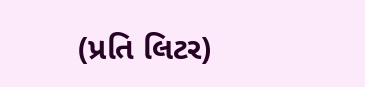(પ્રતિ લિટર)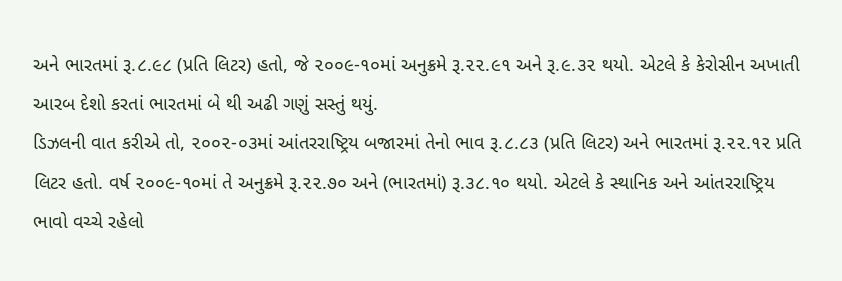અને ભારતમાં રૂ.૮.૯૮ (પ્રતિ લિટર) હતો, જે ૨૦૦૯-૧૦માં અનુક્રમે રૂ.૨૨.૯૧ અને રૂ.૯.૩૨ થયો. એટલે કે કેરોસીન અખાતી આરબ દેશો કરતાં ભારતમાં બે થી અઢી ગણું સસ્તું થયું.
ડિઝલની વાત કરીએ તો, ૨૦૦૨-૦૩માં આંતરરાષ્ટ્રિય બજારમાં તેનો ભાવ રૂ.૮.૮૩ (પ્રતિ લિટર) અને ભારતમાં રૂ.૨૨.૧૨ પ્રતિ લિટર હતો. વર્ષ ૨૦૦૯-૧૦માં તે અનુક્રમે રૂ.૨૨.૭૦ અને (ભારતમાં) રૂ.૩૮.૧૦ થયો. એટલે કે સ્થાનિક અને આંતરરાષ્ટ્રિય ભાવો વચ્ચે રહેલો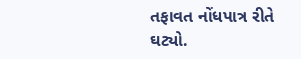તફાવત નોંધપાત્ર રીતે ઘટ્યો.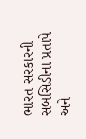ભારત સરકારની સબસિડીના પ્રતાપે અને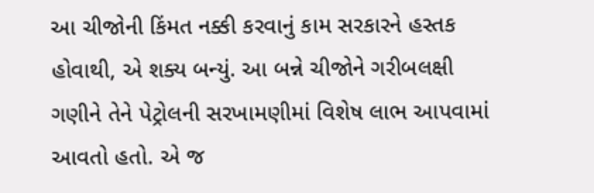આ ચીજોની કિંમત નક્કી કરવાનું કામ સરકારને હસ્તક હોવાથી, એ શક્ય બન્યું. આ બન્ને ચીજોને ગરીબલક્ષી ગણીને તેને પેટ્રોલની સરખામણીમાં વિશેષ લાભ આપવામાં આવતો હતો. એ જ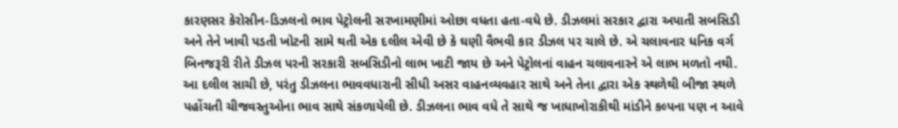કારણસર કેરોસીન-ડિઝલનો ભાવ પેટ્રોલની સરખામણીમાં ઓછા વધતા હતા-વધે છે. ડીઝલમાં સરકાર દ્વારા અપાતી સબસિડી અને તેને ખાવી પડતી ખોટની સામે થતી એક દલીલ એવી છે કે ઘણી વૈભવી કાર ડીઝલ પર ચાલે છે. એ ચલાવનાર ધનિક વર્ગ બિનજરૂરી રીતે ડીઝલ પરની સરકારી સબસિડીનો લાભ ખાટી જાય છે અને પેટ્રોલનાં વાહન ચલાવનારને એ લાભ મળતો નથી.
આ દલીલ સાચી છે, પરંતુ ડીઝલના ભાવવધારાની સીધી અસર વાહનવ્યવહાર સાથે અને તેના દ્વારા એક સ્થળેથી બીજા સ્થળે પહોંચતી ચીજવસ્તુઓના ભાવ સાથે સંકળાયેલી છે. ડીઝલના ભાવ વધે તે સાથે જ ખાધાખોરાકીથી માંડીને કલ્પના પણ ન આવે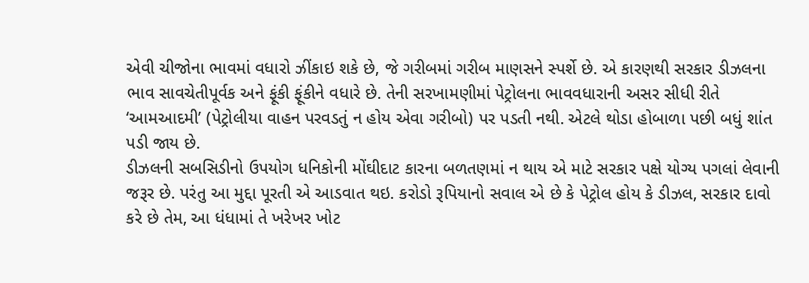એવી ચીજોના ભાવમાં વધારો ઝીંકાઇ શકે છે, જે ગરીબમાં ગરીબ માણસને સ્પર્શે છે. એ કારણથી સરકાર ડીઝલના ભાવ સાવચેતીપૂર્વક અને ફૂંકી ફૂંકીને વધારે છે. તેની સરખામણીમાં પેટ્રોલના ભાવવધારાની અસર સીધી રીતે ‘આમઆદમી’ (પેટ્રોલીયા વાહન પરવડતું ન હોય એવા ગરીબો) પર પડતી નથી. એટલે થોડા હોબાળા પછી બધું શાંત પડી જાય છે.
ડીઝલની સબસિડીનો ઉપયોગ ધનિકોની મોંઘીદાટ કારના બળતણમાં ન થાય એ માટે સરકાર પક્ષે યોગ્ય પગલાં લેવાની જરૂર છે. પરંતુ આ મુદ્દા પૂરતી એ આડવાત થઇ. કરોડો રૂપિયાનો સવાલ એ છે કે પેટ્રોલ હોય કે ડીઝલ, સરકાર દાવો કરે છે તેમ, આ ધંધામાં તે ખરેખર ખોટ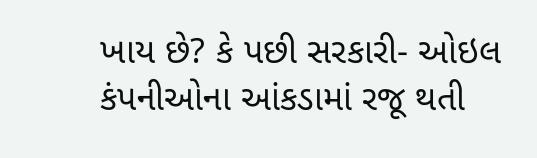ખાય છે? કે પછી સરકારી- ઓઇલ કંપનીઓના આંકડામાં રજૂ થતી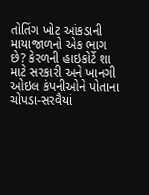તોતિંગ ખોટ આંકડાની માયાજાળનો એક ભાગ છે? કેરળની હાઇકોર્ટે શા માટે સરકારી અને ખાનગી ઓઇલ કંપનીઓને પોતાના ચોપડા-સરવૈયાં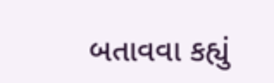બતાવવા કહ્યું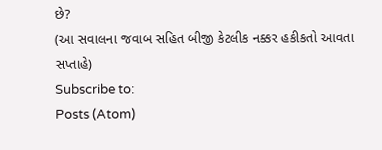છે?
(આ સવાલના જવાબ સહિત બીજી કેટલીક નક્કર હકીકતો આવતા સપ્તાહે)
Subscribe to:
Posts (Atom)